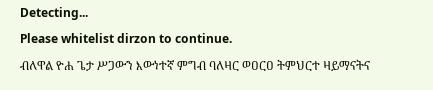Detecting...
Please whitelist dirzon to continue.
ብለዋል ዮሐ ጌታ ሥጋውን እውነተኛ ምግብ ባለዛር ወዐርዐ ትምህርተ ዛይማናትና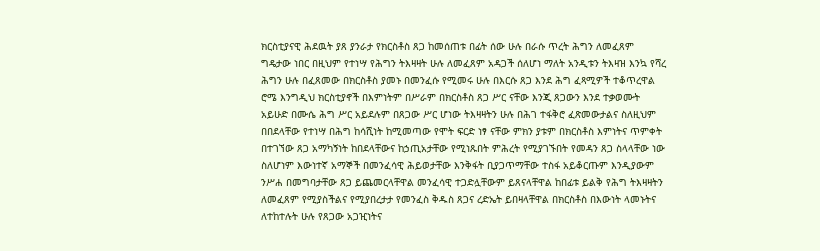ክርስቲያናዊ ሕደዉት ያጸ ያንራታ የክርስቶስ ጸጋ ከመሰጠቱ በፊት ሰው ሁሉ በራሱ ጥረት ሕግን ለመፈጸም ግዴታው ነበር በዚህም የተነሣ የሕግን ትእዛዛት ሁሉ ለመፈጸም አዳጋች ሰለሆነ ማለት አንዲቱን ትእዛዝ እንኳ የሻረ ሕግን ሁሉ በፈጸመው በክርስቶስ ያመኑ በመንፈሱ የሚመሩ ሁሉ በእርሱ ጸጋ እንደ ሕግ ፈጻሚዎች ተቆጥረዋል ሮሜ እንግዲህ ክርስቲያኖች በእምነትም በሥራም በክርስቶስ ጸጋ ሥር ናቸው እንጂ ጸጋውን እንደ ተቃወሙት አይሁድ በሙሴ ሕግ ሥር አይደሉም በጸጋው ሥር ሆነው ትእዛዛትን ሁሉ በሕገ ተፋቅሮ ፈጽመውታልና ስለዚህም በበደላቸው የተነሣ በሕግ ከሳሺነት ከሚመጣው የሞት ፍርድ ነፃ ናቸው ምክን ያቱም በክርስቶስ እምነትና ጥምቀት በተገኘው ጸጋ አማካኝነት ከበደላቸውና ከኃጢአታቸው የሚነጹበት ምሕረት የሚያገኙበት የመዳን ጸጋ ስላላቸው ነው ስለሆነም እውነተኛ አማኞች በመንፈሳዊ ሕይወታቸው እንቅፋት ቢያጋጥማቸው ተስፋ አይቆርጡም እንዲያውም ንሥሐ በመግባታቸው ጸጋ ይጨመርላቸዋል መንፈሳዊ ተጋድሏቸውም ይጸናላቸዋል ከበፊቱ ይልቅ የሕግ ትእዛዛትን ለመፈጸም የሚያስችልና የሚያበረታታ የመንፈስ ቅዱስ ጸጋና ረድኤት ይበዛላቸዋል በክርስቶስ በእውነት ላመኑትና ለተከተሉት ሁሉ የጸጋው አጋዢነትና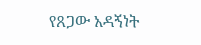የጸጋው አዳኝነት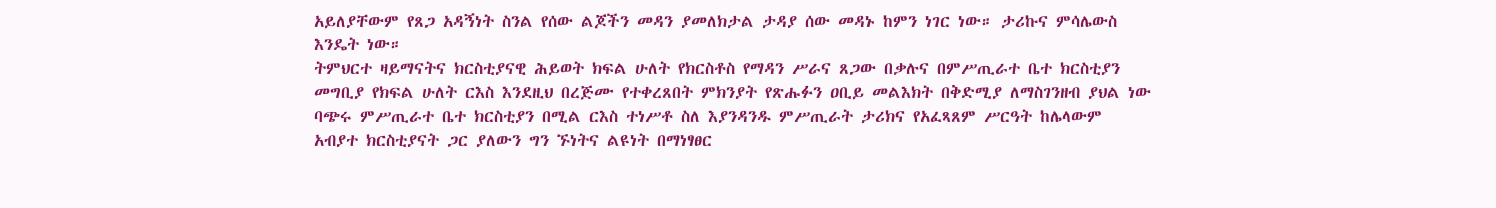አይለያቸውም የጸጋ አዳኝነት ስንል የሰው ልጆችን መዳን ያመለክታል ታዳያ ሰው መዳኑ ከምን ነገር ነው። ታሪኩና ምሳሌውስ እንዴት ነው።
ትምህርተ ዛይማናትና ክርስቲያናዊ ሕይወት ክፍል ሁለት የክርስቶስ የማዳን ሥራና ጸጋው በቃሉና በምሥጢራተ ቤተ ክርስቲያን መግቢያ የክፍል ሁለት ርእስ እንደዚህ በረጅሙ የተቀረጸበት ምክንያት የጽሑፉን ዐቢይ መልእክት በቅድሚያ ለማስገንዘብ ያህል ነው ባጭሩ ምሥጢራተ ቤተ ክርስቲያን በሚል ርእስ ተነሥቶ ስለ እያንዳንዱ ምሥጢራት ታሪክና የአፈጻጸም ሥርዓት ከሌላውም አብያተ ክርስቲያናት ጋር ያለውን ግን ኙነትና ልዩነት በማነፃፀር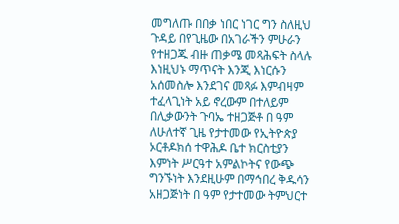መግለጡ በበቃ ነበር ነገር ግን ስለዚህ ጉዳይ በየጊዜው በአገራችን ምሁራን የተዘጋጁ ብዙ ጠቃሜ መጻሕፍት ስላሉ እነዚህኑ ማጥናት እንጂ እነርሱን አሰመስሎ እንደገና መጻፉ እምብዛም ተፈላጊነት አይ ኖረውም በተለይም በሊቃውንት ጉባኤ ተዘጋጅቶ በ ዓም ለሁለተኛ ጊዜ የታተመው የኢትዮጵያ ኦርቶዶክሰ ተዋሕዶ ቤተ ክርስቲያን እምነት ሥርዓተ አምልኮትና የውጭ ግንኙነት እንደዚሁም በማኅበረ ቅዱሳን አዘጋጅነት በ ዓም የታተመው ትምህርተ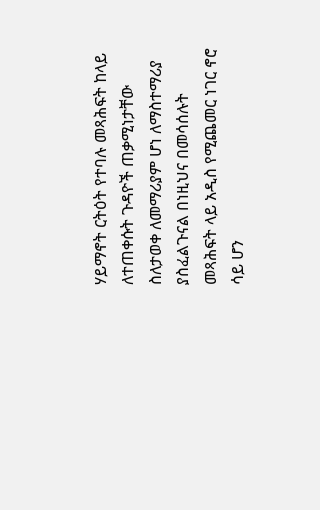ሃይማኖት ርትዕት የተባሉ መጻሕፍት ከላይ ለተጠቀሱት ጉዳዮች ጠቃሚነታቸው ስለታወቀ ለመማሪያም ሆነ ለማስተማሪያ ያስፈልጉናል በነዚህና በመሳሰሉት መጻሕፍት ላይ አዲስ የሚጨመር ነገር ኖሮ ሳይ ሆን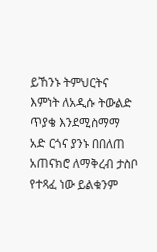ይኸንኑ ትምህርትና እምነት ለአዲሱ ትውልድ ጥያቄ እንደሚስማማ አድ ርጎና ያንኑ በበለጠ አጠናክሮ ለማቅረብ ታስቦ የተጻፈ ነው ይልቁንም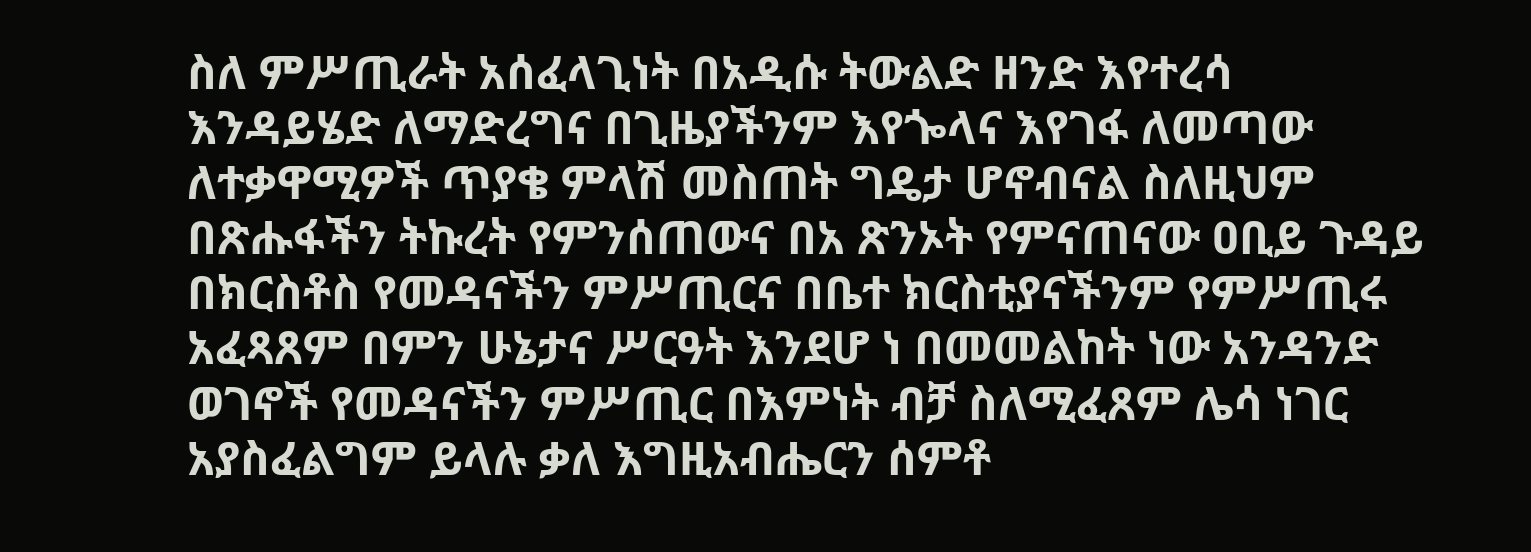ስለ ምሥጢራት አሰፈላጊነት በአዲሱ ትውልድ ዘንድ እየተረሳ እንዳይሄድ ለማድረግና በጊዜያችንም እየጐላና እየገፋ ለመጣው ለተቃዋሚዎች ጥያቄ ምላሽ መስጠት ግዴታ ሆኖብናል ስለዚህም በጽሑፋችን ትኩረት የምንሰጠውና በአ ጽንኦት የምናጠናው ዐቢይ ጉዳይ በክርስቶስ የመዳናችን ምሥጢርና በቤተ ክርስቲያናችንም የምሥጢሩ አፈጻጸም በምን ሁኔታና ሥርዓት እንደሆ ነ በመመልከት ነው አንዳንድ ወገኖች የመዳናችን ምሥጢር በእምነት ብቻ ስለሚፈጸም ሌሳ ነገር አያስፈልግም ይላሉ ቃለ እግዚአብሔርን ሰምቶ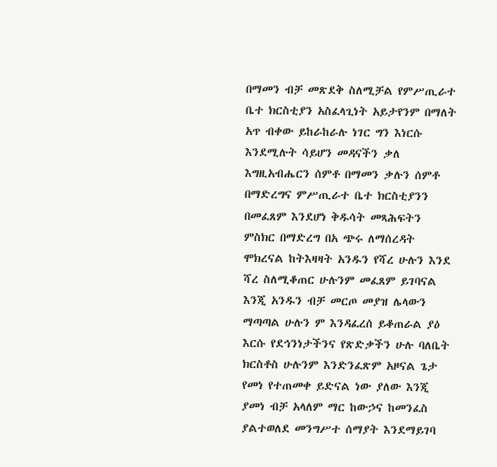በማመን ብቻ መጽደቅ ስለሚቻል የምሥጢራተ ቤተ ክርስቲያን አስፈላጊነት አይታየንም በማለት አጥ ብቀው ይከራከራሉ ነገር ግን እነርሱ እንደሚሉት ሳይሆን መዳናችን ቃለ እግዚአብሔርን ሰምቶ በማመን ቃሉን ሰምቶ በማድረግና ምሥጢራተ ቤተ ክርስቲያንን በመፈጸም እንደሆነ ቅዱሳት መጻሕፍትን ምስክር በማድረግ በአ ጭሩ ለማሰረዳት ሞክረናል ከትእዛዛት አንዱን የሻረ ሁሉን እንደ ሻረ ስለሚቆጠር ሁሉንም መፈጸም ይገባናል እንጂ አንዱን ብቻ መርጦ መያዝ ሌላውን ማጣጣል ሁሉን ም እንዳፈረሰ ይቆጠራል ያዕ እርሱ የደኅንነታችንና የጽድቃችን ሁሉ ባለቤት ክርስቶስ ሁሉንም እንድንፈጽም አዞናል ጌታ የመነ የተጠመቀ ይድናል ነው ያለው እንጂ ያመነ ብቻ አላለም ማር ከውኃና ከመንፈስ ያልተወለደ መንግሥተ ሰማያት እንደማይገባ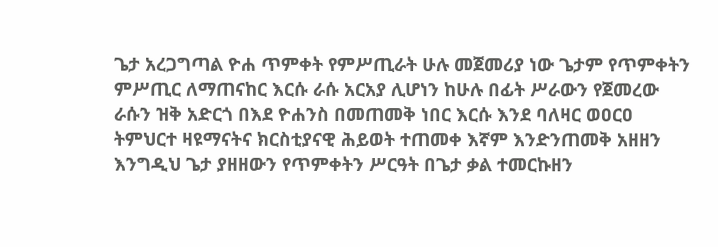ጌታ አረጋግጣል ዮሐ ጥምቀት የምሥጢራት ሁሉ መጀመሪያ ነው ጌታም የጥምቀትን ምሥጢር ለማጠናከር እርሱ ራሱ አርአያ ሊሆነን ከሁሉ በፊት ሥራውን የጀመረው ራሱን ዝቅ አድርጎ በእደ ዮሐንስ በመጠመቅ ነበር እርሱ እንደ ባለዛር ወዐርዐ ትምህርተ ዛዩማናትና ክርስቲያናዊ ሕይወት ተጠመቀ እኛም እንድንጠመቅ አዘዘን እንግዲህ ጌታ ያዘዘውን የጥምቀትን ሥርዓት በጌታ ቃል ተመርኩዘን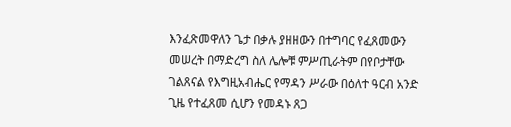እንፈጽመዋለን ጌታ በቃሉ ያዘዘውን በተግባር የፈጸመውን መሠረት በማድረግ ስለ ሌሎቹ ምሥጢራትም በየቦታቸው ገልጸናል የእግዚአብሔር የማዳን ሥራው በዕለተ ዓርብ አንድ ጊዜ የተፈጸመ ሲሆን የመዳኑ ጸጋ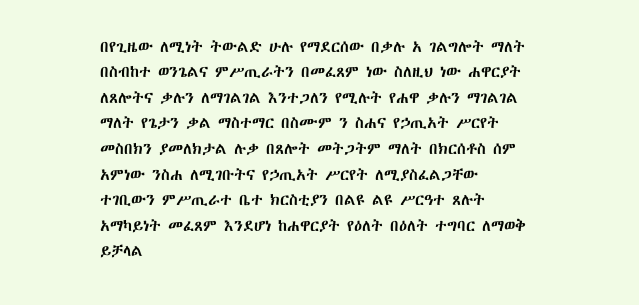በየጊዜው ለሚነት ትውልድ ሁሉ የማደርሰው በቃሉ አ ገልግሎት ማለት በስብከተ ወንጌልና ምሥጢራትን በመፈጸም ነው ስለዚህ ነው ሐዋርያት ለጸሎትና ቃሉን ለማገልገል እንተጋለን የሚሉት የሐዋ ቃሉን ማገልገል ማለት የጌታን ቃል ማስተማር በስሙም ን ስሐና የኃጢአት ሥርየት መስበክን ያመለክታል ሉቃ በጸሎት መትጋትም ማለት በክርሰቶስ ሰም አምነው ንስሐ ለሚገቡትና የኃጢአት ሥርየት ለሚያስፈልጋቸው ተገቢውን ምሥጢራተ ቤተ ክርስቲያን በልዩ ልዩ ሥርዓተ ጸሉት አማካይነት መፈጸም እንደሆነ ከሐዋርያት የዕለት በዕለት ተግባር ለማወቅ ይቻላል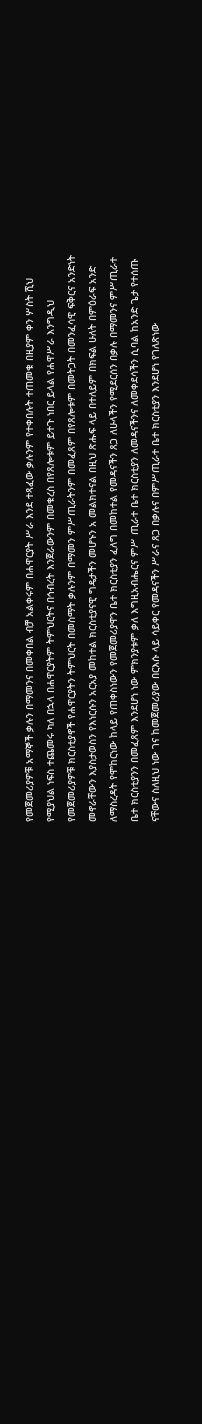የመጀመሪያዎቹ አማኞች ቃሉን በማመንና በመቀበል ብቻ አልቀሩም በሐዋርያት ሥራ እንደ ተጻፈው ቃሉንም የተቀበሉት ተጠመቁ በዚያም ቀን ሦስት ሺህ የሚያህል ነፍስ ተጨመሩ ካለ በኋላ በሐዋርያትም ትምህርትና በኅብረት እንጀራውንም በመቁረስ በየጸሎቱም ይተጉ ነበር ይላል የሐዋሥራ እንግዲህ የመጀመሪያዎቹ ክርስቲያኖች የሐዋርያትን ትምህርት በመስማት ቃሉንም በማመን ምሥጢራትንም በመፈጸም በየጸሎቱም በመትጋት በመንፈሳዊ ፍቅርና አንድነት መኖራቸውን እያስታወስን የእነርሱን አርአያ መከተል ክርስቲያናዊ ግዴታችን መሆኑን አ መልክተናል በዚህ ጽሑፍ ላይ በተለይም በክፍል ሁለት በምዕራፍ አንድ ለማስረዳት የሞከርነው ከላይ የጠቀስነውን የመጀመሪያዋን ቤተ ክርስቲያን ፈለግ በመከተል የመዳናችን ጸጋ ለሁላችን የሚደርሰን በቃሉ በማመንና ምሥጢራተ ቤተ ክርስቲያንን በመፈጸም እንደሆነ ነው ምክንያቱም ቃለ እግዚአብሔርና ምሥ ጢራተ ቤተ ክርስቲያን ለመዳናችንና ለመቀደሳችን ሲባል ከአንድ ጌታ የተሰጡ ናቸውና ስለዚህ ነው ገና ከመጀመሪያው በርእሱ ላይ ሳይቀር የመዳናችን ሥራና ጸጋ በቃሉና በምሥጢራተ ቤተ ክርስቲያን እንደሆነ የገለጽነው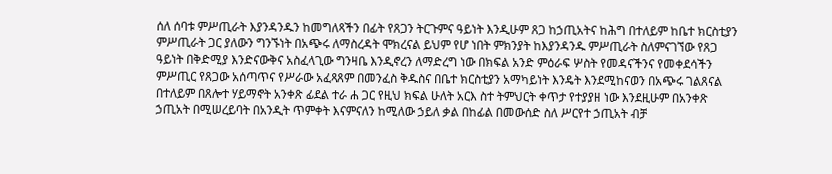ሰለ ሰባቱ ምሥጢራት እያንዳንዱን ከመግለጻችን በፊት የጸጋን ትርጉምና ዓይነት እንዲሁም ጸጋ ከኃጢአትና ከሕግ በተለይም ከቤተ ክርስቲያን ምሥጢራት ጋር ያለውን ግንኙነት በአጭሩ ለማስረዳት ሞክረናል ይህም የሆ ነበት ምክንያት ከእያንዳንዱ ምሥጢራት ስለምናገኘው የጸጋ ዓይነት በቅድሚያ እንድናውቅና አስፈላጊው ግንዛቤ እንዲኖረን ለማድረግ ነው በክፍል አንድ ምዕራፍ ሦስት የመዳናችንና የመቀደሳችን ምሥጢር የጸጋው አሰጣጥና የሥራው አፈጻጸም በመንፈስ ቅዱስና በቤተ ክርስቲያን አማካይነት እንዴት እንደሚከናወን በአጭሩ ገልጸናል በተለይም በጸሎተ ሃይማኖት አንቀጽ ፊደል ተራ ሐ ጋር የዚህ ክፍል ሁለት አርእ ስተ ትምህርት ቀጥታ የተያያዘ ነው እንደዚሁም በአንቀጽ ኃጢአት በሚሠረይባት በአንዲት ጥምቀት እናምናለን ከሚለው ኃይለ ቃል በከፊል በመውሰድ ስለ ሥርየተ ኃጢአት ብቻ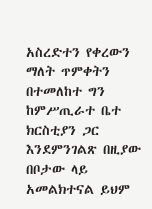አስረድተን የቀረውን ማለት ጥምቀትን በተመለከተ ግን ከምሥጢራተ ቤተ ክርስቲያን ጋር እንደምንገልጽ በዚያው በቦታው ላይ አመልክተናል ይህም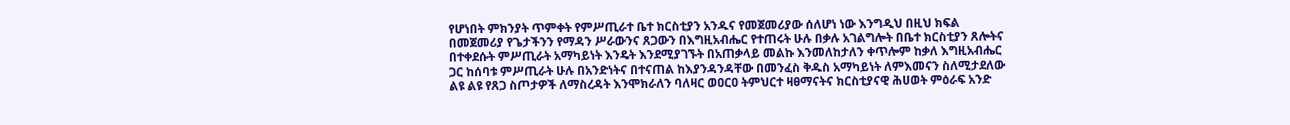የሆነበት ምክንያት ጥምቀት የምሥጢራተ ቤተ ክርስቲያን አንዱና የመጀመሪያው ሰለሆነ ነው እንግዲህ በዚህ ክፍል በመጀመሪያ የጌታችንን የማዳን ሥራውንና ጸጋውን በእግዚአብሔር የተጠሩት ሁሉ በቃሉ አገልግሎት በቤተ ክርስቲያን ጸሎትና በተቀደሱት ምሥጢራት አማካይነት እንዴት እንደሚያገኙት በአጠቃላይ መልኩ እንመለከታለን ቀጥሎም ከቃለ እግዚአብሔር ጋር ከሰባቱ ምሥጢራት ሁሉ በአንድነትና በተናጠል ከእያንዳንዳቸው በመንፈስ ቅዱስ አማካይነት ለምእመናን ስለሚታደለው ልዩ ልዩ የጸጋ ስጦታዎች ለማስረዳት እንሞክራለን ባለዛር ወዐርዐ ትምህርተ ዛፀማናትና ክርስቲያናዊ ሕሀወት ምዕራፍ አንድ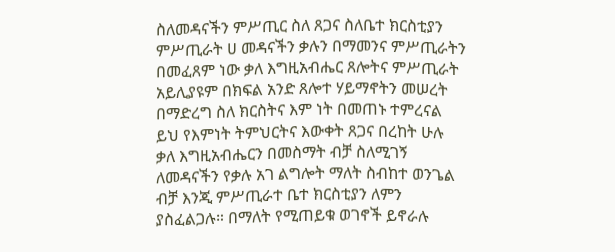ስለመዳናችን ምሥጢር ስለ ጸጋና ስለቤተ ክርስቲያን ምሥጢራት ሀ መዳናችን ቃሉን በማመንና ምሥጢራትን በመፈጸም ነው ቃለ እግዚአብሔር ጸሎትና ምሥጢራት አይሊያዩም በክፍል አንድ ጸሎተ ሃይማኖትን መሠረት በማድረግ ስለ ክርስትና እም ነት በመጠኑ ተምረናል ይህ የእምነት ትምህርትና እውቀት ጸጋና በረከት ሁሉ ቃለ እግዚአብሔርን በመስማት ብቻ ስለሚገኝ ለመዳናችን የቃሉ አገ ልግሎት ማለት ስብከተ ወንጌል ብቻ እንጂ ምሥጢራተ ቤተ ክርስቲያን ለምን ያስፈልጋሉ። በማለት የሚጠይቁ ወገኖች ይኖራሉ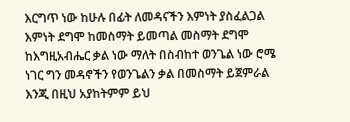እርግጥ ነው ከሁሉ በፊት ለመዳናችን እምነት ያስፈልጋል እምነት ደግሞ ከመስማት ይመጣል መስማት ደግሞ ከእግዚአብሔር ቃል ነው ማለት በስብከተ ወንጌል ነው ሮሜ ነገር ግን መዳኖችን የወንጌልን ቃል በመስማት ይጀምራል እንጂ በዚህ አያከትምም ይህ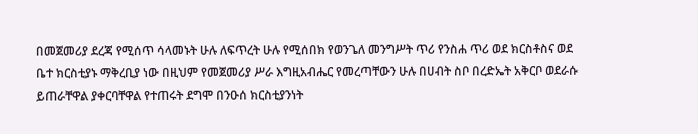በመጀመሪያ ደረጃ የሚሰጥ ሳላመኑት ሁሉ ለፍጥረት ሁሉ የሚሰበክ የወንጌለ መንግሥት ጥሪ የንስሐ ጥሪ ወደ ክርስቶስና ወደ ቤተ ክርስቲያኑ ማቅረቢያ ነው በዚህም የመጀመሪያ ሥራ እግዚአብሔር የመረጣቸውን ሁሉ በሀብት ስቦ በረድኤት አቅርቦ ወደራሱ ይጠራቸዋል ያቀርባቸዋል የተጠሩት ደግሞ በንዑሰ ክርስቲያንነት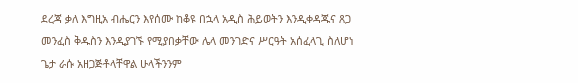ደረጃ ቃለ እግዚአ ብሔርን እየሰሙ ከቆዩ በኋላ አዲስ ሕይወትን እንዲቀዳጁና ጸጋ መንፈስ ቅዱስን እንዲያገኙ የሚያበቃቸው ሌላ መንገድና ሥርዓት አሰፈላጊ ስለሆነ ጌታ ራሱ አዘጋጅቶላቸዋል ሁላችንንም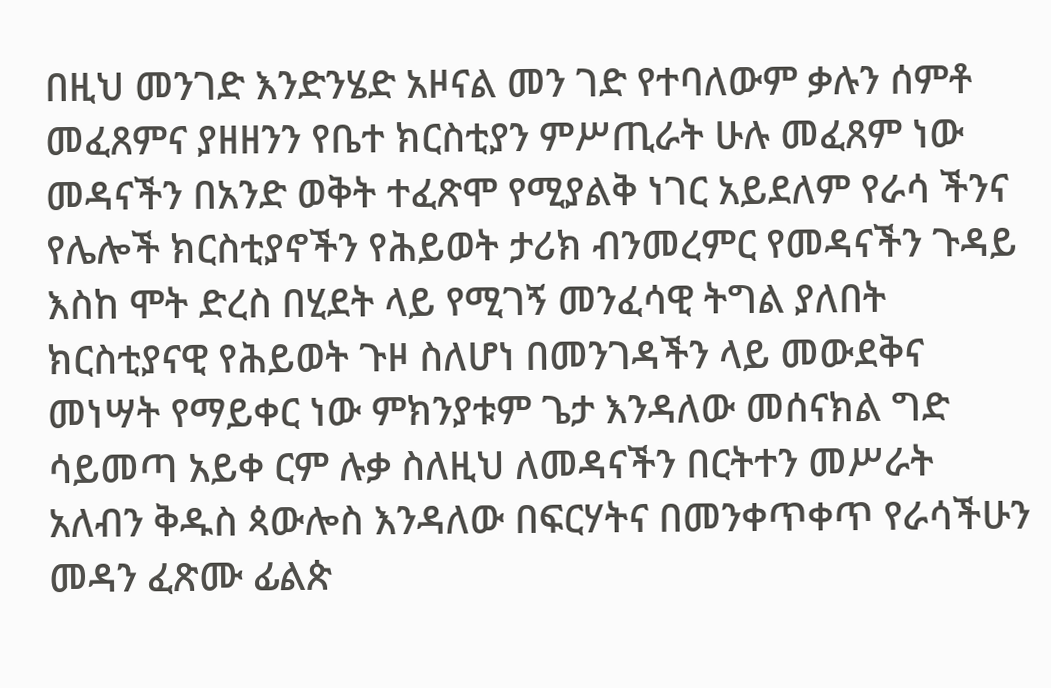በዚህ መንገድ እንድንሄድ አዞናል መን ገድ የተባለውም ቃሉን ሰምቶ መፈጸምና ያዘዘንን የቤተ ክርስቲያን ምሥጢራት ሁሉ መፈጸም ነው መዳናችን በአንድ ወቅት ተፈጽሞ የሚያልቅ ነገር አይደለም የራሳ ችንና የሌሎች ክርስቲያኖችን የሕይወት ታሪክ ብንመረምር የመዳናችን ጉዳይ እስከ ሞት ድረስ በሂደት ላይ የሚገኝ መንፈሳዊ ትግል ያለበት ክርስቲያናዊ የሕይወት ጉዞ ስለሆነ በመንገዳችን ላይ መውደቅና መነሣት የማይቀር ነው ምክንያቱም ጌታ እንዳለው መሰናክል ግድ ሳይመጣ አይቀ ርም ሉቃ ስለዚህ ለመዳናችን በርትተን መሥራት አለብን ቅዱስ ጳውሎስ እንዳለው በፍርሃትና በመንቀጥቀጥ የራሳችሁን መዳን ፈጽሙ ፊልጵ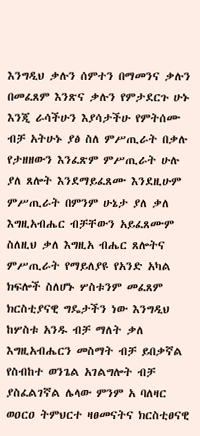እንግዲህ ቃሉን ሰምተን በማመንና ቃሉን በመፈጸም እንጽና ቃሉን የምታደርጉ ሁኑ እንጂ ራሳችሁን እያሳታችሁ የምትሰሙ ብቻ አትሁኑ ያፅ ስለ ምሥጢራት በቃሉ የታዘዘውን እንፈጽም ምሥጢራት ሁሉ ያለ ጸሎት እንደማይፈጸሙ እንደዚሁም ምሥጢራት በምንም ሁኔታ ያለ ቃለ እግዚአብሔር ብቻቸውን አይፈጸሙም ስለዚህ ቃለ እግዚአ ብሔር ጸሎትና ምሥጢራት የማይለያዩ የአንድ አካል ክፍሎች ስለሆኑ ሦስቱንም መፈጸም ክርስቲያናዊ ግዴታችን ነው እንግዲህ ከሦስቱ አንዱ ብቻ ማለት ቃለ እግዚአብሔርን መስማት ብቻ ይበቃኛል የስብከተ ወንጌል አገልግሎት ብቻ ያስፈልገኛል ሌላው ምንም አ ባለዛር ወዐርዐ ትምህርተ ዛፀመናትና ክርስቲፀናዊ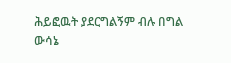ሕይፎዉት ያደርግልኝም ብሉ በግል ውሳኔ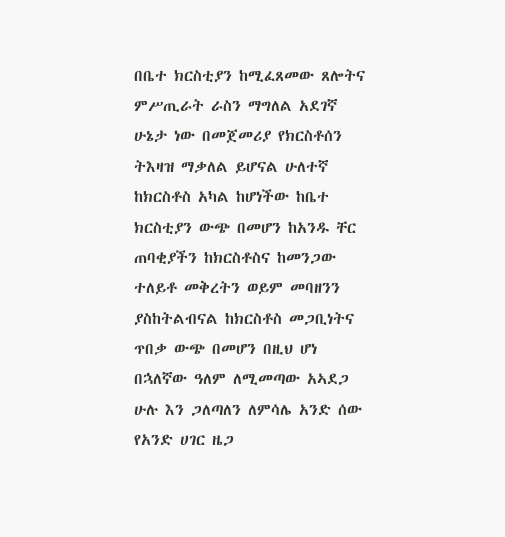በቤተ ክርስቲያን ከሚፈጸመው ጸሎትና ምሥጢራት ራስን ማግለል አደገኛ ሁኔታ ነው በመጀመሪያ የክርስቶሰን ትእዛዝ ማቃለል ይሆናል ሁለተኛ ከክርስቶስ አካል ከሆነችው ከቤተ ክርስቲያን ውጭ በመሆን ከአንዱ ቸር ጠባቂያችን ከክርስቶስና ከመንጋው ተለይቶ መቅረትን ወይም መባዘንን ያስከትልብናል ከክርስቶስ መጋቢነትና ጥበቃ ውጭ በመሆን በዚህ ሆነ በኋለኛው ዓለም ለሚመጣው አኣደጋ ሁሉ እን ጋለጣለን ለምሳሌ አንድ ሰው የአንድ ሀገር ዜጋ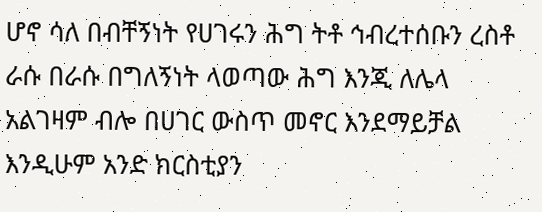ሆኖ ሳለ በብቸኝነት የሀገሩን ሕግ ትቶ ኅብረተሰቡን ረስቶ ራሱ በራሱ በግለኝነት ላወጣው ሕግ እንጂ ለሌላ አልገዛም ብሎ በሀገር ውስጥ መኖር እንደማይቻል እንዲሁም አንድ ክርስቲያን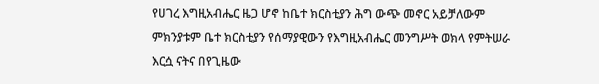የሀገረ እግዚአብሔር ዜጋ ሆኖ ከቤተ ክርስቲያን ሕግ ውጭ መኖር አይቻለውም ምክንያቱም ቤተ ክርስቲያን የሰማያዊውን የእግዚአብሔር መንግሥት ወክላ የምትሠራ እርሷ ናትና በየጊዜው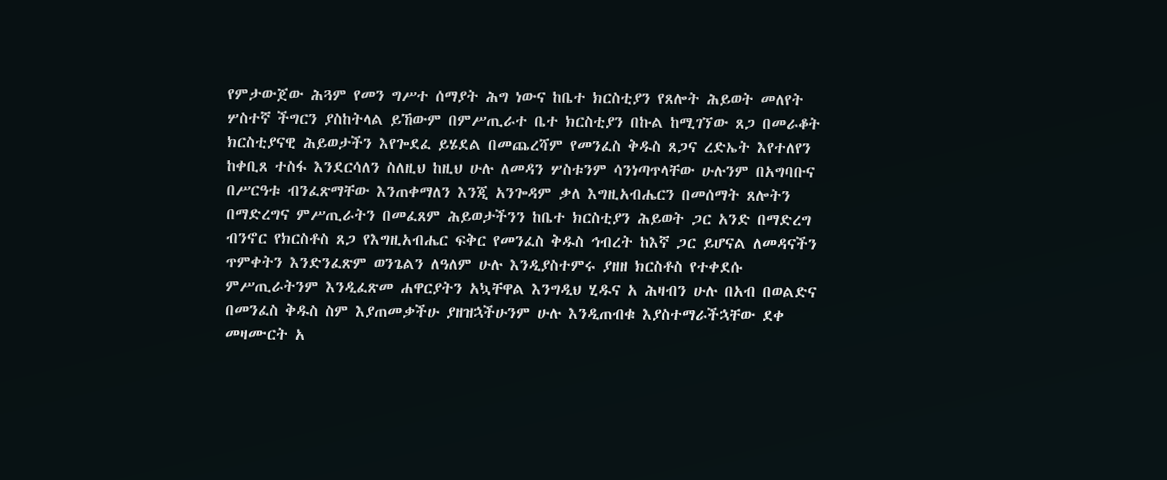የምታውጀው ሕጓም የመን ግሥተ ሰማያት ሕግ ነውና ከቤተ ክርስቲያን የጸሎት ሕይወት መለየት ሦስተኛ ችግርን ያስከትላል ይኸውም በምሥጢራተ ቤተ ክርስቲያን በኩል ከሚገኘው ጸጋ በመራቆት ክርስቲያናዊ ሕይወታችን እየጐደፈ ይሄደል በመጨረሻም የመንፈስ ቅዱስ ጸጋና ረድኤት እየተለየን ከቀቢጸ ተስፋ እንደርሳለን ስለዚህ ከዚህ ሁሉ ለመዳን ሦስቱንም ሳንነጣጥላቸው ሁሉንም በአግባቡና በሥርዓቱ ብንፈጽማቸው እንጠቀማለን እንጂ አንጐዳም ቃለ እግዚአብሔርን በመሰማት ጸሎትን በማድረግና ምሥጢራትን በመፈጸም ሕይወታችንን ከቤተ ክርስቲያን ሕይወት ጋር አንድ በማድረግ ብንኖር የክርስቶስ ጸጋ የእግዚአብሔር ፍቅር የመንፈስ ቅዱስ ኅብረት ከእኛ ጋር ይሆናል ለመዳናችን ጥምቀትን እንድንፈጽም ወንጌልን ለዓለም ሁሉ እንዲያስተምሩ ያዘዘ ክርስቶስ የተቀደሱ ምሥጢራትንም እንዲፈጽመ ሐዋርያትን አኳቸዋል እንግዲህ ሂዱና አ ሕዛብን ሁሉ በአብ በወልድና በመንፈስ ቅዱስ ስም እያጠመቃችሁ ያዘዝኋችሁንም ሁሉ እንዲጠብቁ እያስተማራችኋቸው ደቀ መዛሙርት አ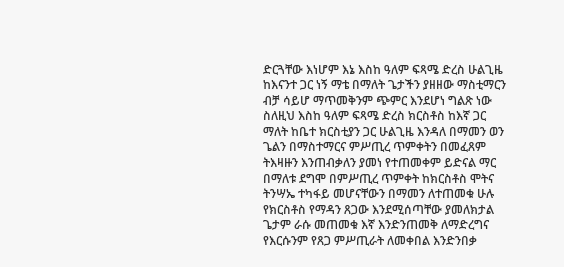ድርጓቸው እነሆም እኔ እስከ ዓለም ፍጻሜ ድረስ ሁልጊዜ ከእናንተ ጋር ነኝ ማቴ በማለት ጌታችን ያዘዘው ማስቲማርን ብቻ ሳይሆ ማጥመቅንም ጭምር እንደሆነ ግልጽ ነው ስለዚህ እስከ ዓለም ፍጻሜ ድረስ ክርስቶስ ከእኛ ጋር ማለት ከቤተ ክርስቲያን ጋር ሁልጊዜ እንዳለ በማመን ወን ጌልን በማስተማርና ምሥጢረ ጥምቀትን በመፈጸም ትእዛዙን እንጠብቃለን ያመነ የተጠመቀም ይድናል ማር በማለቱ ደግሞ በምሥጢረ ጥምቀት ከክርስቶስ ሞትና ትንሣኤ ተካፋይ መሆናቸውን በማመን ለተጠመቁ ሁሉ የክርስቶስ የማዳን ጸጋው እንደሚሰጣቸው ያመለክታል ጌታም ራሱ መጠመቁ እኛ እንድንጠመቅ ለማድረግና የእርሱንም የጸጋ ምሥጢራት ለመቀበል እንድንበቃ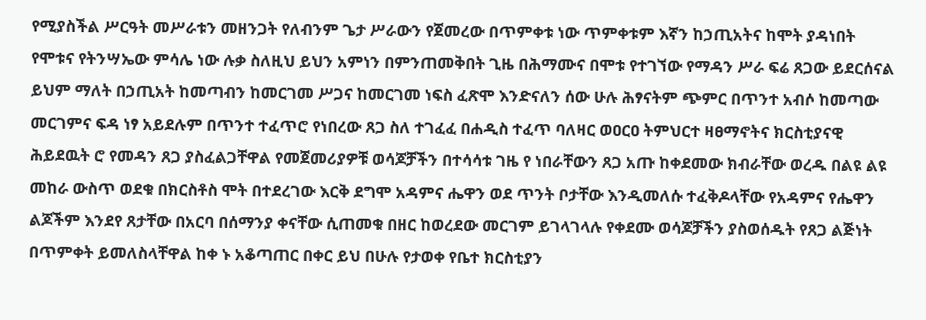የሚያስችል ሥርዓት መሥራቱን መዘንጋት የለብንም ጌታ ሥራውን የጀመረው በጥምቀቱ ነው ጥምቀቱም እኛን ከኃጢአትና ከሞት ያዳነበት የሞቱና የትንሣኤው ምሳሌ ነው ሉቃ ስለዚህ ይህን አምነን በምንጠመቅበት ጊዜ በሕማሙና በሞቱ የተገኘው የማዳን ሥራ ፍሬ ጸጋው ይደርሰናል ይህም ማለት በኃጢአት ከመጣብን ከመርገመ ሥጋና ከመርገመ ነፍስ ፈጽሞ እንድናለን ሰው ሁሉ ሕፃናትም ጭምር በጥንተ አብሶ ከመጣው መርገምና ፍዳ ነፃ አይደሉም በጥንተ ተፈጥሮ የነበረው ጸጋ ስለ ተገፈፈ በሐዲስ ተፈጥ ባለዛር ወዐርዐ ትምህርተ ዛፀማኖትና ክርስቲያናዊ ሕይደዉት ሮ የመዳን ጸጋ ያስፈልጋቸዋል የመጀመሪያዎቹ ወሳጆቻችን በተሳሳቱ ገዜ የ ነበራቸውን ጸጋ አጡ ከቀደመው ክብራቸው ወረዱ በልዩ ልዩ መከራ ውስጥ ወደቁ በክርስቶስ ሞት በተደረገው እርቅ ደግሞ አዳምና ሔዋን ወደ ጥንት ቦታቸው እንዲመለሱ ተፈቅዶላቸው የአዳምና የሔዋን ልጆችም እንደየ ጸታቸው በአርባ በሰማንያ ቀናቸው ሲጠመቁ በዘር ከወረደው መርገም ይገላገላሉ የቀደሙ ወሳጆቻችን ያስወሰዱት የጸጋ ልጅነት በጥምቀት ይመለስላቸዋል ከቀ ኑ አቆጣጠር በቀር ይህ በሁሉ የታወቀ የቤተ ክርስቲያን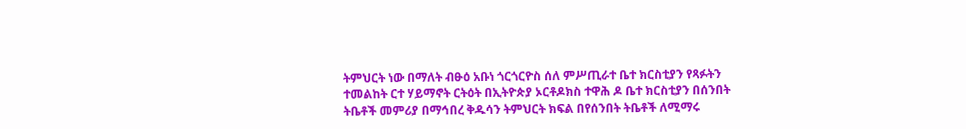ትምህርት ነው በማለት ብፁዕ አቡነ ጎርጎርዮስ ሰለ ምሥጢራተ ቤተ ክርስቲያን የጻፉትን ተመልከት ርተ ሃይማኖት ርትዕት በኢትዮጵያ ኦርቶዶክስ ተዋሕ ዶ ቤተ ክርስቲያን በሰንበት ትቤቶች መምሪያ በማኅበረ ቅዱሳን ትምህርት ክፍል በየሰንበት ትቤቶች ለሚማሩ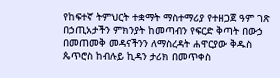የከፍተኛ ትምህርት ተቋማት ማስተማሪያ የተዘጋጀ ዓም ገጽ በኃጢአታችን ምክንያት ከመጣብን የፍርድ ቅጣት በውኃ በመጠመቅ መዳናችንን ለማስረዳት ሐዋርያው ቅዱስ ጴጥሮስ ከብሉይ ኪዳን ታሪክ በመጥቀስ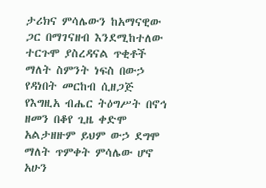ታሪክና ምሳሌውን ከአማናዊው ጋር በማገናዘብ እንደሚከተለው ተርጉሞ ያስረዳናል ጥቂቶች ማለት ስምንት ነፍስ በውኃ የዳነበት መርከብ ሲዘጋጅ የእግዚአ ብሔር ትዕግሥት በኖኅ ዘመን በቆየ ጊዜ ቀድሞ አልታዘዙም ይህም ውኃ ደግሞ ማለት ጥምቀት ምሳሌው ሆኖ አሁን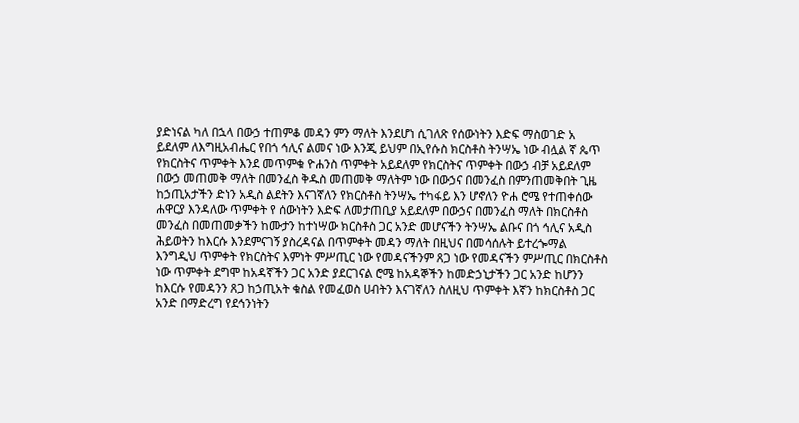ያድነናል ካለ በኋላ በውኃ ተጠምቆ መዳን ምን ማለት እንደሆነ ሲገለጽ የሰውነትን እድፍ ማስወገድ አ ይደለም ለእግዚአብሔር የበጎ ኅሊና ልመና ነው እንጂ ይህም በኢየሱስ ክርስቶስ ትንሣኤ ነው ብሏል ኛ ጴጥ የክርስትና ጥምቀት እንደ መጥምቁ ዮሐንስ ጥምቀት አይደለም የክርስትና ጥምቀት በውኃ ብቻ አይደለም በውኃ መጠመቅ ማለት በመንፈስ ቅዱስ መጠመቅ ማለትም ነው በውኃና በመንፈስ በምንጠመቅበት ጊዜ ከኃጢአታችን ድነን አዲስ ልደትን እናገኛለን የክርስቶስ ትንሣኤ ተካፋይ እን ሆኖለን ዮሐ ሮሜ የተጠቀሰው ሐዋርያ እንዳለው ጥምቀት የ ሰውነትን እድፍ ለመታጠቢያ አይደለም በውኃና በመንፈስ ማለት በክርስቶስ መንፈስ በመጠመቃችን ከሙታን ከተነሣው ክርስቶስ ጋር አንድ መሆናችን ትንሣኤ ልቡና በጎ ኅሊና አዲስ ሕይወትን ከእርሱ እንደምናገኝ ያስረዳናል በጥምቀት መዳን ማለት በዚህና በመሳሰሉት ይተረጐማል እንግዲህ ጥምቀት የክርስትና እምነት ምሥጢር ነው የመዳናችንም ጸጋ ነው የመዳናችን ምሥጢር በክርስቶስ ነው ጥምቀት ደግሞ ከአዳኛችን ጋር አንድ ያደርገናል ሮሜ ከአዳኞችን ከመድኃኒታችን ጋር አንድ ከሆንን ከእርሱ የመዳንን ጸጋ ከኃጢአት ቁስል የመፈወስ ሀብትን እናገኛለን ስለዚህ ጥምቀት እኛን ከክርስቶስ ጋር አንድ በማድረግ የደኅንነትን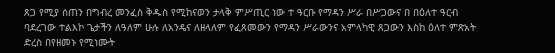ጸጋ የሚያ ሰጠን በግብረ መንፈስ ቅዱስ የሚከናወን ታላቅ ምሥጢር ነው ተ ዓርቡ የማዳን ሥራ በሥጋውና በ በዕለተ ዓርብ ባደረገው ተልእኮ ጌታችን ለዓለም ሁሉ ለአንዴና ለዘላለም የፈጸመውን የማዳን ሥራውንና አምላካዊ ጸጋውን እስከ ዕለተ ምጽአት ድረስ በየዘመኑ የሚነሙት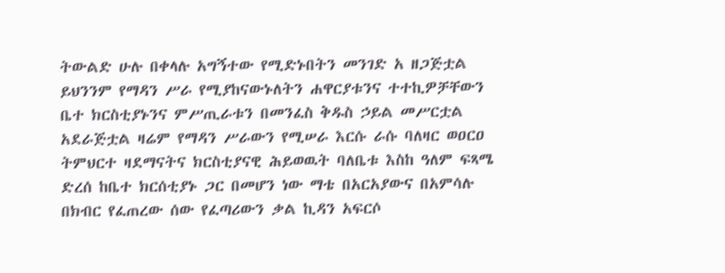ትውልድ ሁሉ በቀላሉ አግኝተው የሚድኑበትን መንገድ አ ዘጋጅቷል ይህንንም የማዳን ሥራ የሚያከናውኑለትን ሐዋርያቱንና ተተኪዎቻቸውን ቤተ ክርስቲያኑንና ምሥጢራቱን በመንፈስ ቅዱስ ኃይል መሥርቷል አደራጅቷል ዛሬም የማዳን ሥራውን የሚሠራ እርሱ ራሱ ባለዛር ወዐርዐ ትምህርተ ዛደማናትና ክርስቲያናዊ ሕይወዉት ባለቤቱ እስከ ዓለም ፍጻሜ ድረሰ ከቤተ ክርሰቲያኑ ጋር በመሆን ነው ማቴ በአርአያውና በአምሳሉ በክብር የፈጠረው ሰው የፈጣሪውን ቃል ኪዳን አፍርሶ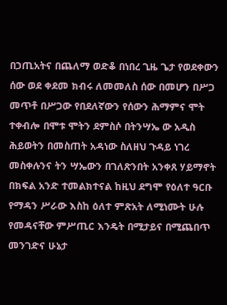በኃጢአትና በጨለማ ወድቆ በነበረ ጊዜ ጌታ የወደቀውን ሰው ወደ ቀደመ ክብሩ ለመመለስ ሰው በመሆን በሥጋ መጥቶ በሥጋው የበደለኛውን የሰውን ሕማምና ሞት ተቀብሎ በሞቱ ሞትን ደምስሶ በትንሣኤ ው አዲስ ሕይወትን በመስጠት አዳነው ስለዘህ ጉዳይ ነገረ መስቀሉንና ትን ሣኤውን በገለጽንበት አንቀጸ ሃይማኖት በክፍል አንድ ተመልክተናል ከዚህ ደግሞ የዕለተ ዓርቡ የማዳን ሥራው እስከ ዕለተ ምጽአት ለሚነሙት ሁሉ የመዳናቸው ምሥጢር እንዴት በሚታይና በሚጨበጥ መንገድና ሁኔታ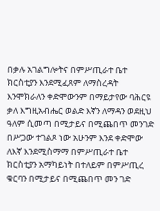በቃሉ አገልግሎትና በምሥጢራተ ቤተ ክርስቲያን እንደሚፈጸም ለማስረዳት እንሞክራለን ቀድሞውንም በማይታየው ባሕርዩ ቃለ እግዚአብሔር ወልድ እኛን ለማዳን ወደዚህ ዓለም ሲመጣ በሚታይና በሚጨበጥ መንገድ በሥጋው ተገልጾ ነው አሁንም እንደ ቀድሞው ለእኛ እንደሚስማማ በምሥጢራተ ቤተ ክርስቲያን አማካይነት በተለይም በምሥጢረ ቁርባን በሚታይና በሚጨበጥ መን ገድ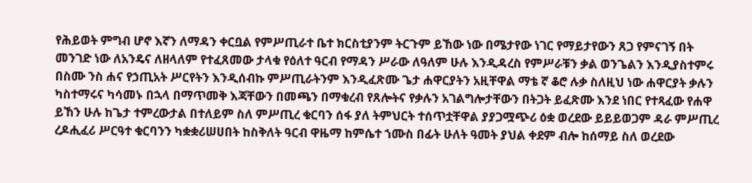የሕይወት ምግብ ሆኖ እኛን ለማዳን ቀርቧል የምሥጢራተ ቤተ ክርስቲያንም ትርጉም ይኸው ነው በሜታየው ነገር የማይታየውን ጸጋ የምናገኝ በት መንገድ ነው ለአንዴና ለዘላለም የተፈጸመው ታላቁ የዕለተ ዓርብ የማዳን ሥራው ለዓለም ሁሉ እንዲዳረስ የምሥራቹን ቃል ወንጌልን እንዲያስተምሩ በስሙ ንስ ሐና የኃጢአት ሥርየትን እንዲሰብኩ ምሥጢራትንም እንዲፈጽሙ ጌታ ሐዋርያትን አዚቸዋል ማቴ ኛ ቆሮ ሉቃ ስለዚህ ነው ሐዋርያት ቃሉን ካስተማሩና ካሳመኑ በኋላ በማጥመቅ እጃቸውን በመጫን በማቁረብ የጸሎትና የቃሉን አገልግሎታቸውን በትጋት ይፈጽሙ እንደ ነበር የተጻፈው የሐዋ ይኸን ሁሉ ከጌታ ተምረውታል በተለይም ስለ ምሥጢረ ቁርባን ሰፋ ያለ ትምህርት ተሰጥቷቸዋል ያያጋሟጭሪ ዕቋ ወረደው ይይይወጋም ዳራ ምሥጢረ ረዶሒፈሪ ሥርዓተ ቁርባንን ካቋቋሪሠሀበት ከስቅለት ዓርብ ዋዜማ ከምሴተ ኀሙስ በፊት ሁለት ዓመት ያህል ቀደም ብሎ ከሰማይ ስለ ወረደው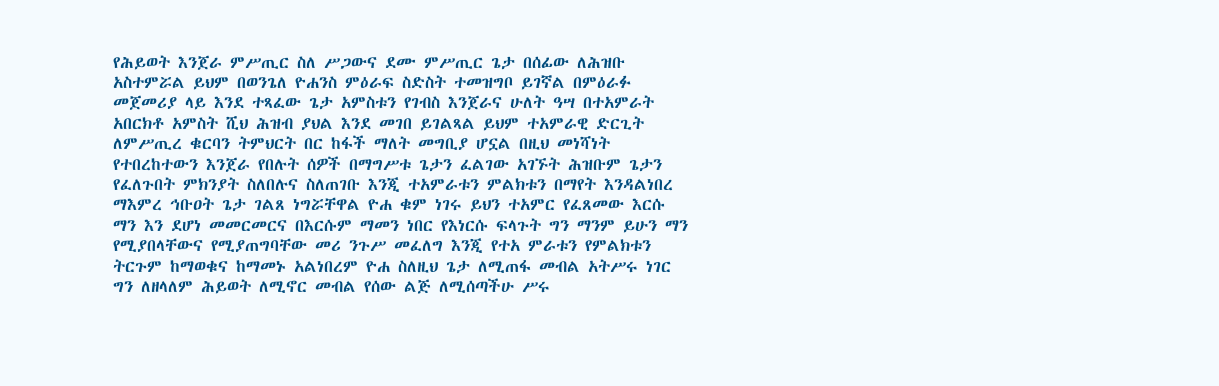የሕይወት እንጀራ ምሥጢር ስለ ሥጋውና ደሙ ምሥጢር ጌታ በሰፊው ለሕዝቡ አስተምሯል ይህም በወንጌለ ዮሐንስ ምዕራፍ ስድስት ተመዝግቦ ይገኛል በምዕራፉ መጀመሪያ ላይ እንደ ተጻፈው ጌታ አምስቱን የገብስ እንጀራና ሁለት ዓሣ በተአምራት አበርክቶ አምስት ሺህ ሕዝብ ያህል እንደ መገበ ይገልጻል ይህም ተአምራዊ ድርጊት ለምሥጢረ ቁርባን ትምህርት በር ከፋች ማለት መግቢያ ሆኗል በዚህ መነሻነት የተበረከተውን እንጀራ የበሉት ሰዎች በማግሥቱ ጌታን ፈልገው አገኙት ሕዝቡም ጌታን የፈለጉበት ምክንያት ስለበሉና ስለጠገቡ እንጂ ተአምራቱን ምልክቱን በማየት እንዳልነበረ ማእምረ ኅቡዐት ጌታ ገልጸ ነግሯቸዋል ዮሐ ቁም ነገሩ ይህን ተአምር የፈጸመው እርሱ ማን እን ደሆነ መመርመርና በእርሱም ማመን ነበር የእነርሱ ፍላጉት ግን ማንም ይሁን ማን የሚያበላቸውና የሚያጠግባቸው መሪ ንጉሥ መፈለግ እንጂ የተአ ምራቱን የምልክቱን ትርጉም ከማወቁና ከማመኑ አልነበረም ዮሐ ስለዚህ ጌታ ለሚጠፋ መብል አትሥሩ ነገር ግን ለዘላለም ሕይወት ለሚኖር መብል የሰው ልጅ ለሚሰጣችሁ ሥሩ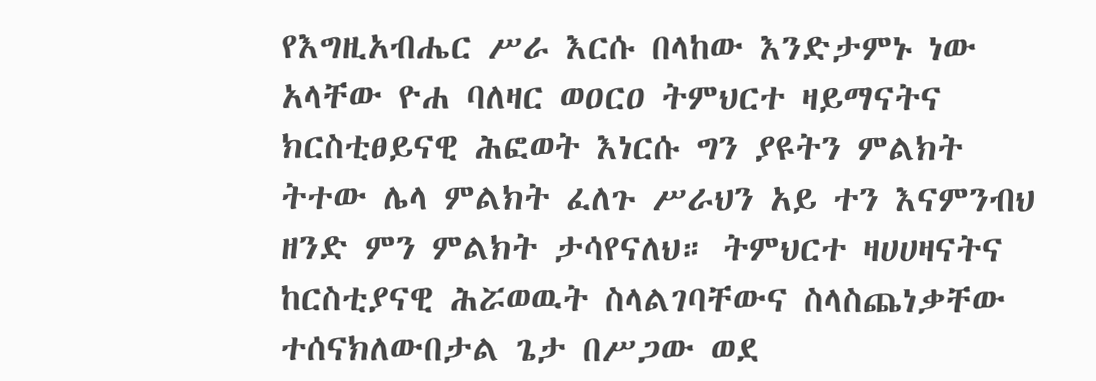የእግዚአብሔር ሥራ እርሱ በላከው እንድታምኑ ነው አላቸው ዮሐ ባለዛር ወዐርዐ ትምህርተ ዛይማናትና ክርስቲፀይናዊ ሕፎወት እነርሱ ግን ያዩትን ምልክት ትተው ሌላ ምልክት ፈለጉ ሥራህን አይ ተን እናምንብህ ዘንድ ምን ምልክት ታሳየናለህ። ትምህርተ ዛሀሀዛናትና ከርስቲያናዊ ሕሯወዉት ስላልገባቸውና ስላስጨነቃቸው ተሰናክለውበታል ጌታ በሥጋው ወደ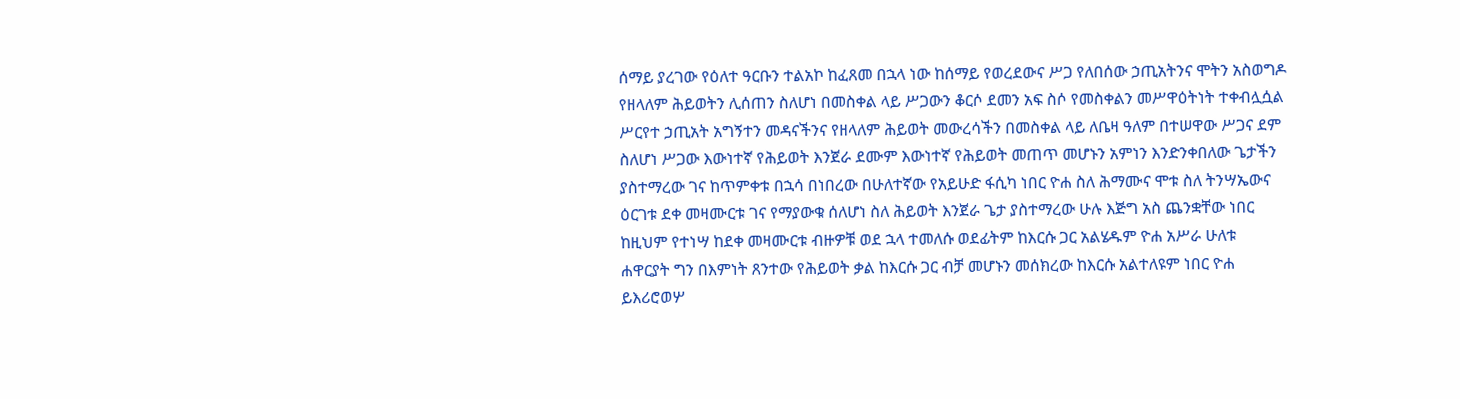ሰማይ ያረገው የዕለተ ዓርቡን ተልአኮ ከፈጸመ በኋላ ነው ከሰማይ የወረደውና ሥጋ የለበሰው ኃጢአትንና ሞትን አስወግዶ የዘላለም ሕይወትን ሊሰጠን ስለሆነ በመስቀል ላይ ሥጋውን ቆርሶ ደመን አፍ ስሶ የመስቀልን መሥዋዕትነት ተቀብሏሷል ሥርየተ ኃጢአት አግኝተን መዳናችንና የዘላለም ሕይወት መውረሳችን በመስቀል ላይ ለቤዛ ዓለም በተሠዋው ሥጋና ደም ስለሆነ ሥጋው እውነተኛ የሕይወት እንጀራ ደሙም እውነተኛ የሕይወት መጠጥ መሆኑን አምነን እንድንቀበለው ጌታችን ያስተማረው ገና ከጥምቀቱ በኋሳ በነበረው በሁለተኛው የአይሁድ ፋሲካ ነበር ዮሐ ስለ ሕማሙና ሞቱ ስለ ትንሣኤውና ዕርገቱ ደቀ መዛሙርቱ ገና የማያውቁ ሰለሆነ ስለ ሕይወት እንጀራ ጌታ ያስተማረው ሁሉ እጅግ አስ ጨንቋቸው ነበር ከዚህም የተነሣ ከደቀ መዛሙርቱ ብዙዎቹ ወደ ኋላ ተመለሱ ወደፊትም ከእርሱ ጋር አልሄዱም ዮሐ አሥራ ሁለቱ ሐዋርያት ግን በእምነት ጸንተው የሕይወት ቃል ከእርሱ ጋር ብቻ መሆኑን መሰክረው ከእርሱ አልተለዩም ነበር ዮሐ ይእሪሮወሦ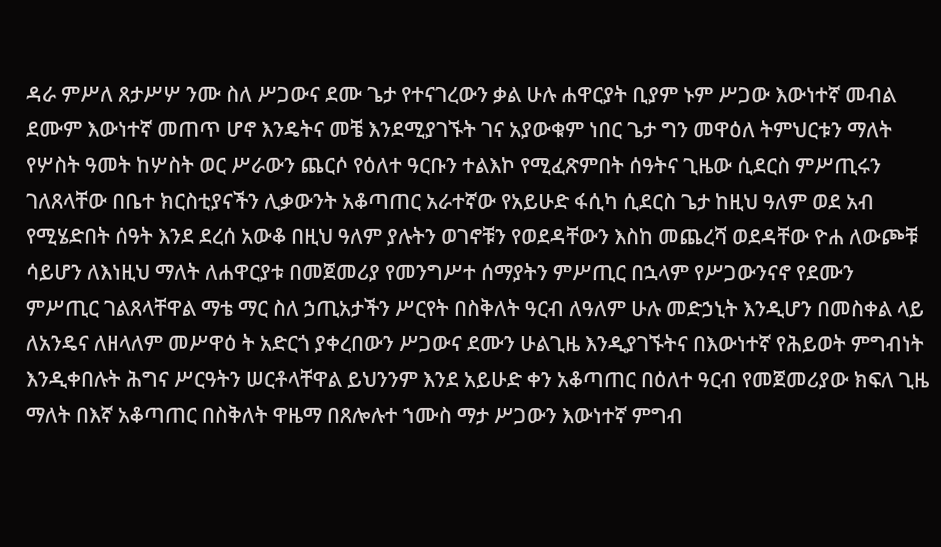ዳራ ምሥለ ጸታሥሦ ንሙ ስለ ሥጋውና ደሙ ጌታ የተናገረውን ቃል ሁሉ ሐዋርያት ቢያም ኑም ሥጋው እውነተኛ መብል ደሙም እውነተኛ መጠጥ ሆኖ እንዴትና መቼ እንደሚያገኙት ገና አያውቁም ነበር ጌታ ግን መዋዕለ ትምህርቱን ማለት የሦስት ዓመት ከሦስት ወር ሥራውን ጨርሶ የዕለተ ዓርቡን ተልእኮ የሚፈጽምበት ሰዓትና ጊዜው ሲደርስ ምሥጢሩን ገለጸላቸው በቤተ ክርስቲያናችን ሊቃውንት አቆጣጠር አራተኛው የአይሁድ ፋሲካ ሲደርስ ጌታ ከዚህ ዓለም ወደ አብ የሚሄድበት ሰዓት እንደ ደረሰ አውቆ በዚህ ዓለም ያሉትን ወገኖቹን የወደዳቸውን እስከ መጨረሻ ወደዳቸው ዮሐ ለውጮቹ ሳይሆን ለእነዚህ ማለት ለሐዋርያቱ በመጀመሪያ የመንግሥተ ሰማያትን ምሥጢር በኋላም የሥጋውንናኖ የደሙን ምሥጢር ገልጸላቸዋል ማቴ ማር ስለ ኃጢአታችን ሥርየት በስቅለት ዓርብ ለዓለም ሁሉ መድኃኒት እንዲሆን በመስቀል ላይ ለአንዴና ለዘላለም መሥዋዕ ት አድርጎ ያቀረበውን ሥጋውና ደሙን ሁልጊዜ እንዲያገኙትና በእውነተኛ የሕይወት ምግብነት እንዲቀበሉት ሕግና ሥርዓትን ሠርቶላቸዋል ይህንንም እንደ አይሁድ ቀን አቆጣጠር በዕለተ ዓርብ የመጀመሪያው ክፍለ ጊዜ ማለት በእኛ አቆጣጠር በስቅለት ዋዜማ በጸሎሉተ ኀሙስ ማታ ሥጋውን እውነተኛ ምግብ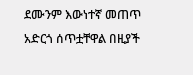ደሙንም እውነተኛ መጠጥ አድርጎ ሰጥቷቸዋል በዚያች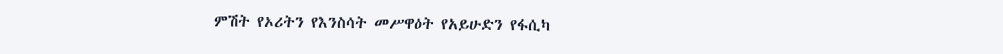ምሽት የኦሪትን የእንስሳት መሥዋዕት የአይሁድን የፋሲካ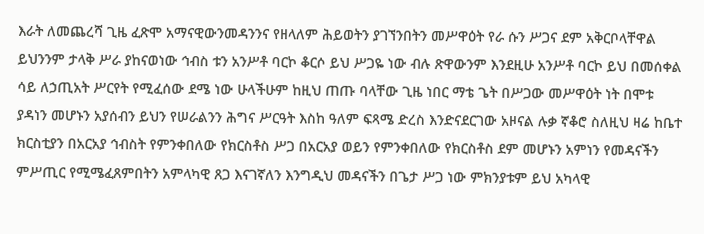እራት ለመጨረሻ ጊዜ ፈጽሞ አማናዊውንመዳንንና የዘላለም ሕይወትን ያገኘንበትን መሥዋዕት የራ ሱን ሥጋና ደም አቅርቦላቸዋል ይህንንም ታላቅ ሥራ ያከናወነው ኅብስ ቱን አንሥቶ ባርኮ ቆርሶ ይህ ሥጋዬ ነው ብሉ ጽዋውንም እንደዚሁ አንሥቶ ባርኮ ይህ በመሰቀል ሳይ ለኃጢአት ሥርየት የሚፈሰው ደሜ ነው ሁላችሁም ከዚህ ጠጡ ባላቸው ጊዜ ነበር ማቴ ጌት በሥጋው መሥዋዕት ነት በሞቱ ያዳነን መሆኑን አያሰብን ይህን የሠራልንን ሕግና ሥርዓት እስከ ዓለም ፍጻሜ ድረስ እንድናደርገው አዞናል ሉቃ ኛቆሮ ስለዚህ ዛሬ ከቤተ ክርስቲያን በአርአያ ኅብስት የምንቀበለው የክርስቶስ ሥጋ በአርአያ ወይን የምንቀበለው የክርስቶስ ደም መሆኑን አምነን የመዳናችን ምሥጢር የሚሜፈጸምበትን አምላካዊ ጸጋ እናገኛለን እንግዲህ መዳናችን በጌታ ሥጋ ነው ምክንያቱም ይህ አካላዊ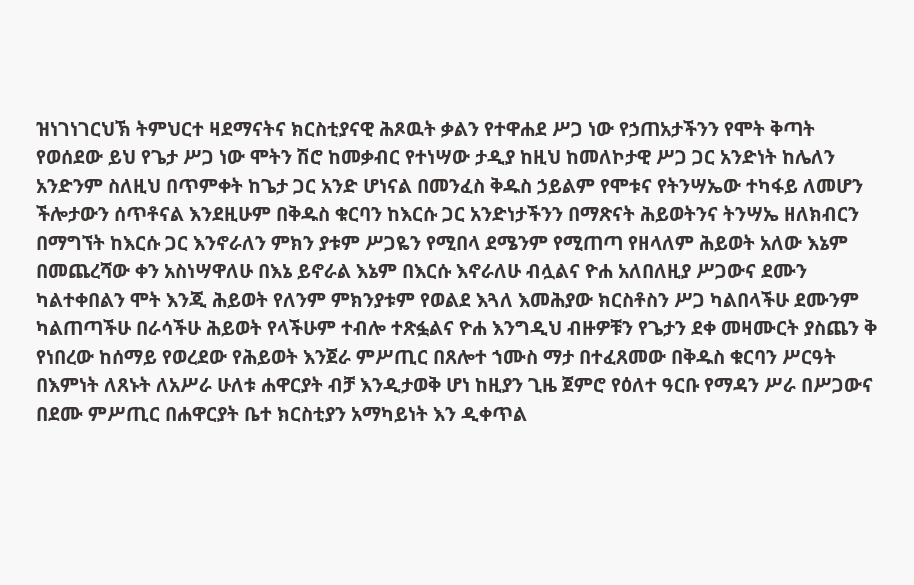ዝነገነገርህኽ ትምህርተ ዛደማናትና ክርስቲያናዊ ሕጾዉት ቃልን የተዋሐደ ሥጋ ነው የኃጠአታችንን የሞት ቅጣት የወሰደው ይህ የጌታ ሥጋ ነው ሞትን ሽሮ ከመቃብር የተነሣው ታዲያ ከዚህ ከመለኮታዊ ሥጋ ጋር አንድነት ከሌለን አንድንም ስለዚህ በጥምቀት ከጌታ ጋር አንድ ሆነናል በመንፈስ ቅዱስ ኃይልም የሞቱና የትንሣኤው ተካፋይ ለመሆን ችሎታውን ሰጥቶናል እንደዚሁም በቅዱስ ቁርባን ከእርሱ ጋር አንድነታችንን በማጽናት ሕይወትንና ትንሣኤ ዘለክብርን በማግኘት ከእርሱ ጋር እንኖራለን ምክን ያቱም ሥጋዬን የሚበላ ደሜንም የሚጠጣ የዘላለም ሕይወት አለው እኔም በመጨረሻው ቀን አስነሣዋለሁ በእኔ ይኖራል እኔም በእርሱ እኖራለሁ ብሏልና ዮሐ አለበለዚያ ሥጋውና ደሙን ካልተቀበልን ሞት እንጂ ሕይወት የለንም ምክንያቱም የወልደ እጓለ እመሕያው ክርስቶስን ሥጋ ካልበላችሁ ደሙንም ካልጠጣችሁ በራሳችሁ ሕይወት የላችሁም ተብሎ ተጽፏልና ዮሐ እንግዲህ ብዙዎቹን የጌታን ደቀ መዛሙርት ያስጨን ቅ የነበረው ከሰማይ የወረደው የሕይወት እንጀራ ምሥጢር በጸሎተ ኀሙስ ማታ በተፈጸመው በቅዱስ ቁርባን ሥርዓት በእምነት ለጸኑት ለአሥራ ሁለቱ ሐዋርያት ብቻ እንዲታወቅ ሆነ ከዚያን ጊዜ ጀምሮ የዕለተ ዓርቡ የማዳን ሥራ በሥጋውና በደሙ ምሥጢር በሐዋርያት ቤተ ክርስቲያን አማካይነት እን ዲቀጥል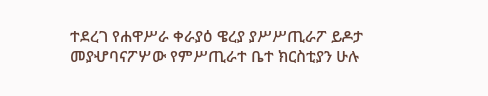ተደረገ የሐዋሥራ ቀራያዕ ዌረያ ያሥሥጢራፖ ይዶታ መያሇባናፖሦው የምሥጢራተ ቤተ ክርስቲያን ሁሉ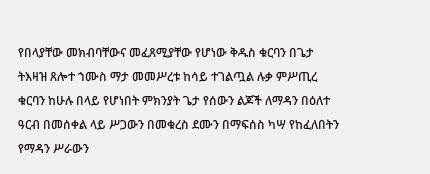የበላያቸው መክብባቸውና መፈጸሚያቸው የሆነው ቅዱስ ቁርባን በጌታ ትእዛዝ ጸሎተ ኀሙስ ማታ መመሥረቱ ከሳይ ተገልጧል ሉቃ ምሥጢረ ቁርባን ከሁሉ በላይ የሆነበት ምክንያት ጌታ የሰውን ልጆች ለማዳን በዕለተ ዓርብ በመሰቀል ላይ ሥጋውን በመቁረስ ደሙን በማፍሰስ ካሣ የከፈለበትን የማዳን ሥራውን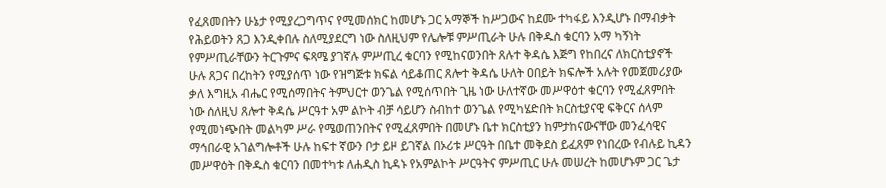የፈጸመበትን ሁኔታ የሚያረጋግጥና የሚመሰክር ከመሆኑ ጋር አማኞች ከሥጋውና ከደሙ ተካፋይ እንዲሆኑ በማብቃት የሕይወትን ጸጋ እንዲቀበሉ ስለሚያደርግ ነው ስለዚህም የሌሎቹ ምሥጢራት ሁሉ በቅዱስ ቁርባን አማ ካኝነት የምሥጢራቸውን ትርጉምና ፍጻሜ ያገኛሉ ምሥጢረ ቁርባን የሚከናወንበት ጸሉተ ቅዳሴ እጅግ የከበረና ለክርስቲያኖች ሁሉ ጸጋና በረከትን የሚያሰጥ ነው የዝግጅቱ ክፍል ሳይቆጠር ጸሎተ ቅዳሴ ሁለት ዐበይት ክፍሎች አሉት የመጀመሪያው ቃለ እግዚአ ብሔር የሚሰማበትና ትምህርተ ወንጌል የሚሰጥበት ጊዜ ነው ሁለተኛው መሥዋዕተ ቁርባን የሚፈጸምበት ነው ሰለዚህ ጸሎተ ቅዳሴ ሥርዓተ አም ልኮት ብቻ ሳይሆን ስብከተ ወንጌል የሚካሄድበት ክርስቲያናዊ ፍቅርና ሰላም የሚመነጭበት መልካም ሥራ የሜወጠንበትና የሚፈጸምበት በመሆኑ ቤተ ክርስቲያን ከምታከናውናቸው መንፈሳዊና ማኅበራዊ አገልግሎቶች ሁሉ ከፍተ ኛውን ቦታ ይዞ ይገኛል በኦሪቱ ሥርዓት በቤተ መቅደስ ይፈጸም የነበረው የብሉይ ኪዳን መሥዋዕት በቅዱስ ቁርባን በመተካቱ ለሐዲስ ኪዳኑ የአምልኮት ሥርዓትና ምሥጢር ሁሉ መሠረት ከመሆኑም ጋር ጌታ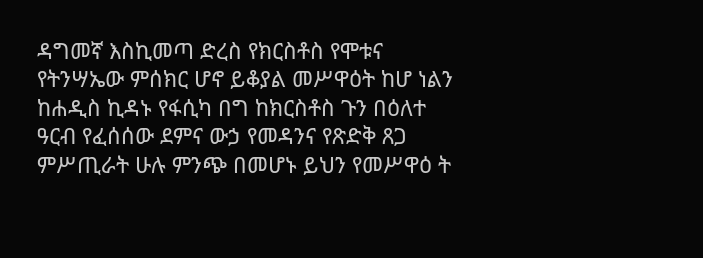ዳግመኛ እስኪመጣ ድረስ የክርስቶስ የሞቱና የትንሣኤው ምሰክር ሆኖ ይቆያል መሥዋዕት ከሆ ነልን ከሐዲስ ኪዳኑ የፋሲካ በግ ከክርስቶስ ጉን በዕለተ ዓርብ የፈሰሰው ደምና ውኃ የመዳንና የጽድቅ ጸጋ ምሥጢራት ሁሉ ምንጭ በመሆኑ ይህን የመሥዋዕ ት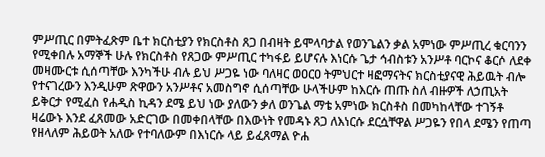ምሥጢር በምትፈጽም ቤተ ክርስቲያን የክርስቶስ ጸጋ በብዛት ይሞላባታል የወንጌልን ቃል አምነው ምሥጢረ ቁርባንን የሚቀበሉ አማኞች ሁሉ የክርስቶስ የጸጋው ምሥጢር ተካፋይ ይሆናሉ እነርሱ ጌታ ኅብስቱን አንሥቶ ባርኮና ቆርሶ ለደቀ መዛሙርቱ ሲሰጣቸው እንካችሁ ብሉ ይህ ሥጋዬ ነው ባለዛር ወዐርዐ ትምህርተ ዛፎማናትና ክርስቲያናዊ ሕይዉት ብሎ የተናገረውን እንዲሁም ጽዋውን አንሥቶና አመስግኖ ሲሰጣቸው ሁላችሁም ከእርሱ ጠጡ ስለ ብዙዎች ለኃጢአት ይቅርታ የሚፈስ የሐዲስ ኪዳን ደሜ ይህ ነው ያለውን ቃለ ወንጌል ማቴ አምነው ክርስቶስ በመካከላቸው ተገኝቶ ዛሬውኑ እንደ ፈጸመው አድርገው በመቀበላቸው በእውነት የመዳኑ ጸጋ ለእነርሱ ደርሷቸዋል ሥጋዬን የበላ ደሜን የጠጣ የዘላለም ሕይወት አለው የተባለውም በእነርሱ ላይ ይፈጸማል ዮሐ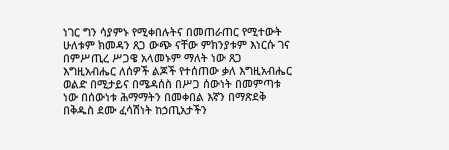ነገር ግን ሳያምኑ የሚቀበሉትና በመጠራጠር የሚተውት ሁለቱም ክመዳን ጸጋ ውጭ ናቸው ምክንያቱም እነርሱ ገና በምሥጢረ ሥጋዌ አላመኑም ማለት ነው ጸጋ እግዚአብሔር ለሰዎች ልጆች የተሰጠው ቃለ እግዚአብሔር ወልድ በሚታይና በሜዳሰስ በሥጋ ሰውነት በመምጣቱ ነው በሰውነቱ ሕማማትን በመቀበል እኛን በማጽደቅ በቅዱስ ደሙ ፈሳሽነት ከኃጢአታችን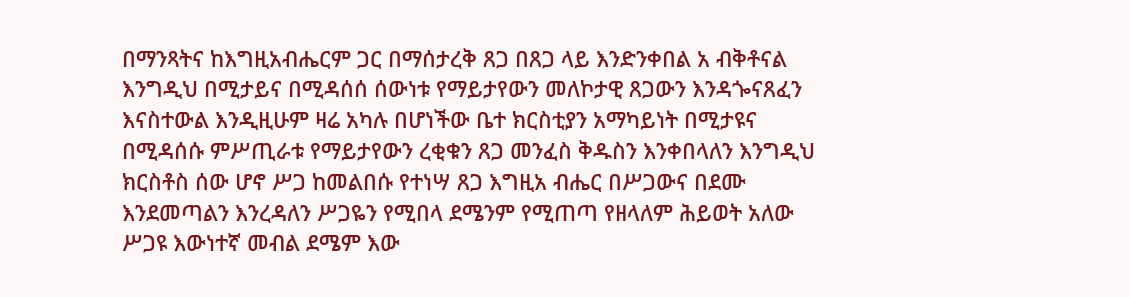በማንጻትና ከእግዚአብሔርም ጋር በማሰታረቅ ጸጋ በጸጋ ላይ እንድንቀበል አ ብቅቶናል እንግዲህ በሚታይና በሚዳሰሰ ሰውነቱ የማይታየውን መለኮታዊ ጸጋውን እንዳጐናጸፈን እናስተውል እንዲዚሁም ዛሬ አካሉ በሆነችው ቤተ ክርስቲያን አማካይነት በሚታዩና በሚዳሰሱ ምሥጢራቱ የማይታየውን ረቂቁን ጸጋ መንፈስ ቅዱስን እንቀበላለን እንግዲህ ክርስቶስ ሰው ሆኖ ሥጋ ከመልበሱ የተነሣ ጸጋ እግዚአ ብሔር በሥጋውና በደሙ እንደመጣልን እንረዳለን ሥጋዬን የሚበላ ደሜንም የሚጠጣ የዘላለም ሕይወት አለው ሥጋዩ እውነተኛ መብል ደሜም እው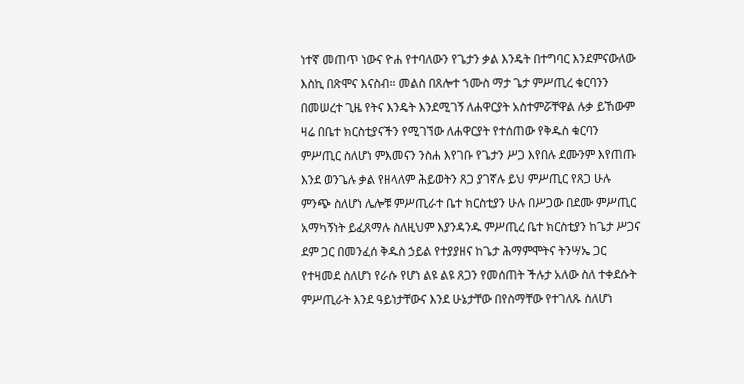ነተኛ መጠጥ ነውና ዮሐ የተባለውን የጌታን ቃል እንዴት በተግባር እንደምናውለው እስኪ በጽሞና እናስብ። መልስ በጸሎተ ኀሙስ ማታ ጌታ ምሥጢረ ቁርባንን በመሠረተ ጊዜ የትና እንዴት እንደሚገኝ ለሐዋርያት አስተምሯቸዋል ሉቃ ይኸውም ዛሬ በቤተ ክርስቲያናችን የሚገኘው ለሐዋርያት የተሰጠው የቅዱስ ቁርባን ምሥጢር ስለሆነ ምእመናን ንስሐ እየገቡ የጌታን ሥጋ እየበሉ ደሙንም እየጠጡ እንደ ወንጌሉ ቃል የዘላለም ሕይወትን ጸጋ ያገኛሉ ይህ ምሥጢር የጸጋ ሁሉ ምንጭ ስለሆነ ሌሎቹ ምሥጢራተ ቤተ ክርስቲያን ሁሉ በሥጋው በደሙ ምሥጢር አማካኝነት ይፈጸማሉ ስለዚህም እያንዳንዱ ምሥጢረ ቤተ ክርስቲያን ከጌታ ሥጋና ደም ጋር በመንፈሰ ቅዱስ ኃይል የተያያዘና ከጌታ ሕማምሞትና ትንሣኤ ጋር የተዛመደ ስለሆነ የራሱ የሆነ ልዩ ልዩ ጸጋን የመሰጠት ችሉታ አለው ስለ ተቀደሱት ምሥጢራት እንደ ዓይነታቸውና እንደ ሁኔታቸው በየስማቸው የተገለጹ ስለሆነ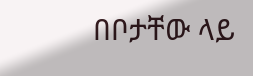በቦታቸው ላይ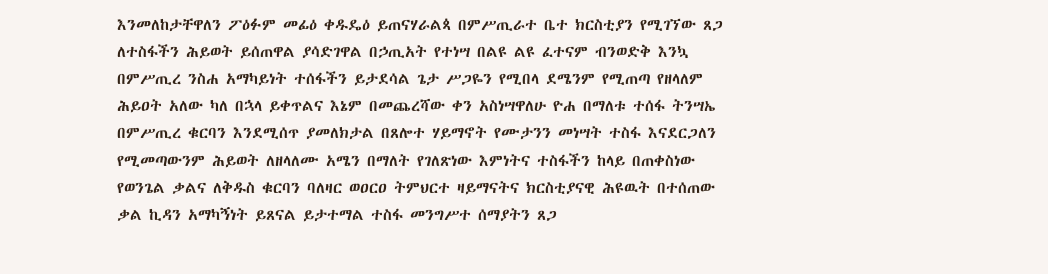እንመለከታቸዋለን ፖዕፉም መፊዕ ቀዱዴዕ ይጠናሃራልጳ በምሥጢራተ ቤተ ክርስቲያን የሚገኘው ጸጋ ለተስፋችን ሕይወት ይሰጠዋል ያሳድገዋል በኃጢአት የተነሣ በልዩ ልዩ ፈተናም ብንወድቅ እንኳ በምሥጢረ ንስሐ አማካይነት ተሰፋችን ይታደሳል ጌታ ሥጋዬን የሚበላ ደሜንም የሚጠጣ የዘላለም ሕይዐት አለው ካለ በኋላ ይቀጥልና እኔም በመጨረሻው ቀን አስነሣዋለሁ ዮሐ በማለቱ ተሰፋ ትንሣኤ በምሥጢረ ቁርባን እንደሚሰጥ ያመለክታል በጸሎተ ሃይማኖት የሙታንን መነሣት ተስፋ እናደርጋለን የሚመጣውንም ሕይወት ለዘላለሙ አሜን በማለት የገለጽነው እምነትና ተስፋችን ከላይ በጠቀስነው የወንጌል ቃልና ለቅዱስ ቁርባን ባለዛር ወዐርዐ ትምህርተ ዛይማናትና ክርስቲያናዊ ሕዩዉት በተሰጠው ቃል ኪዳን አማካኝነት ይጸናል ይታተማል ተስፋ መንግሥተ ሰማያትን ጸጋ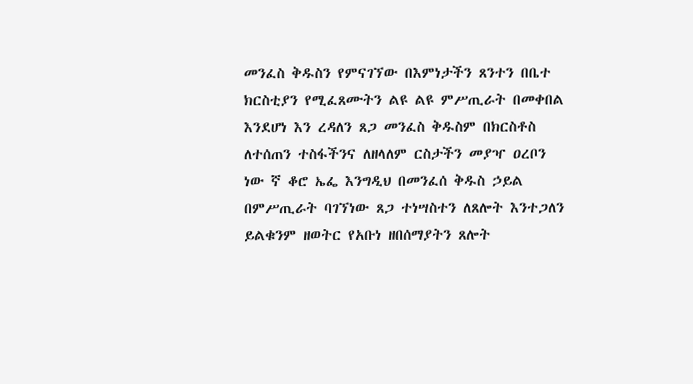መንፈስ ቅዱስን የምናገኘው በእምነታችን ጸንተን በቤተ ክርስቲያን የሚፈጸሙትን ልዩ ልዩ ምሥጢራት በመቀበል እንደሆነ እን ረዳለን ጸጋ መንፈስ ቅዱስም በክርስቶስ ለተሰጠን ተስፋችንና ለዘላለም ርስታችን መያዣ ዐረቦን ነው ኛ ቆሮ ኤፌ እንግዲህ በመንፈሰ ቅዱስ ኃይል በምሥጢራት ባገኘነው ጸጋ ተነሣስተን ለጸሎት እንተጋለን ይልቁንም ዘወትር የአቡነ ዘበሰማያትን ጸሎት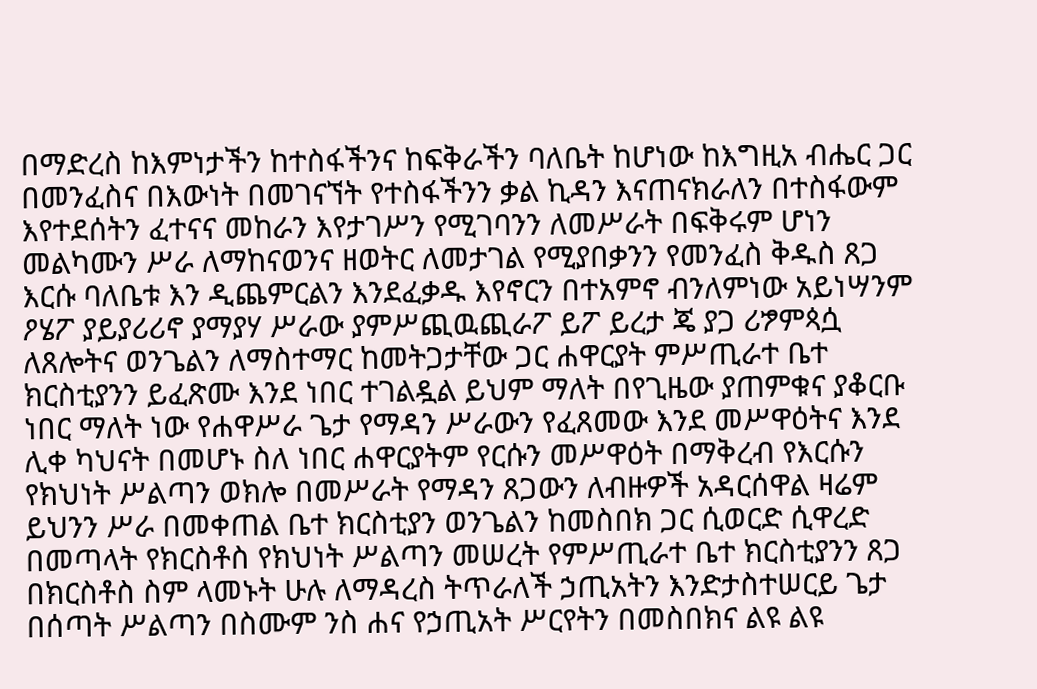በማድረስ ከእምነታችን ከተስፋችንና ከፍቅራችን ባለቤት ከሆነው ከእግዚአ ብሔር ጋር በመንፈስና በእውነት በመገናኘት የተስፋችንን ቃል ኪዳን እናጠናክራለን በተስፋውም እየተደሰትን ፈተናና መከራን እየታገሥን የሚገባንን ለመሥራት በፍቅሩም ሆነን መልካሙን ሥራ ለማከናወንና ዘወትር ለመታገል የሚያበቃንን የመንፈስ ቅዱስ ጸጋ እርሱ ባለቤቱ እን ዲጨምርልን እንደፈቃዱ እየኖርን በተአምኖ ብንለምነው አይነሣንም ዖሄፖ ያይያሪሪኖ ያማያሃ ሥራው ያምሥጪዉጪራፖ ይፖ ይረታ ጄ ያጋ ሪፇምጳሷ ለጸሎትና ወንጌልን ለማስተማር ከመትጋታቸው ጋር ሐዋርያት ምሥጢራተ ቤተ ክርስቲያንን ይፈጽሙ እንደ ነበር ተገልዷል ይህም ማለት በየጊዜው ያጠምቁና ያቆርቡ ነበር ማለት ነው የሐዋሥራ ጌታ የማዳን ሥራውን የፈጸመው እንደ መሥዋዕትና እንደ ሊቀ ካህናት በመሆኑ ስለ ነበር ሐዋርያትም የርሱን መሥዋዕት በማቅረብ የእርሱን የክህነት ሥልጣን ወክሎ በመሥራት የማዳን ጸጋውን ለብዙዎች አዳርሰዋል ዛሬም ይህንን ሥራ በመቀጠል ቤተ ክርስቲያን ወንጌልን ከመስበክ ጋር ሲወርድ ሲዋረድ በመጣላት የክርስቶስ የክህነት ሥልጣን መሠረት የምሥጢራተ ቤተ ክርስቲያንን ጸጋ በክርስቶስ ስም ላመኑት ሁሉ ለማዳረስ ትጥራለች ኃጢአትን እንድታስተሠርይ ጌታ በሰጣት ሥልጣን በስሙም ንስ ሐና የኃጢአት ሥርየትን በመስበክና ልዩ ልዩ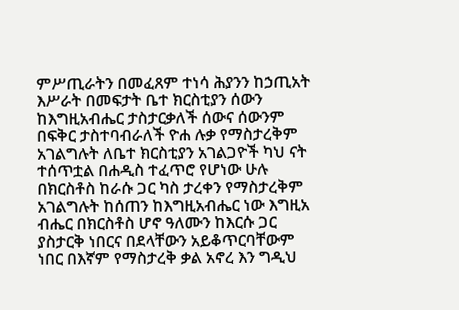ምሥጢራትን በመፈጸም ተነሳ ሕያንን ከኃጢአት እሥራት በመፍታት ቤተ ክርስቲያን ሰውን ከእግዚአብሔር ታስታርቃለች ሰውና ሰውንም በፍቅር ታስተባብራለች ዮሐ ሉቃ የማስታረቅም አገልግሉት ለቤተ ክርስቲያን አገልጋዮች ካህ ናት ተሰጥቷል በሐዲስ ተፈጥሮ የሆነው ሁሉ በክርስቶስ ከራሱ ጋር ካስ ታረቀን የማስታረቅም አገልግሉት ከሰጠን ከእግዚአብሔር ነው እግዚአ ብሔር በክርስቶስ ሆኖ ዓለሙን ከእርሱ ጋር ያስታርቅ ነበርና በደላቸውን አይቆጥርባቸውም ነበር በእኛም የማስታረቅ ቃል አኖረ እን ግዲህ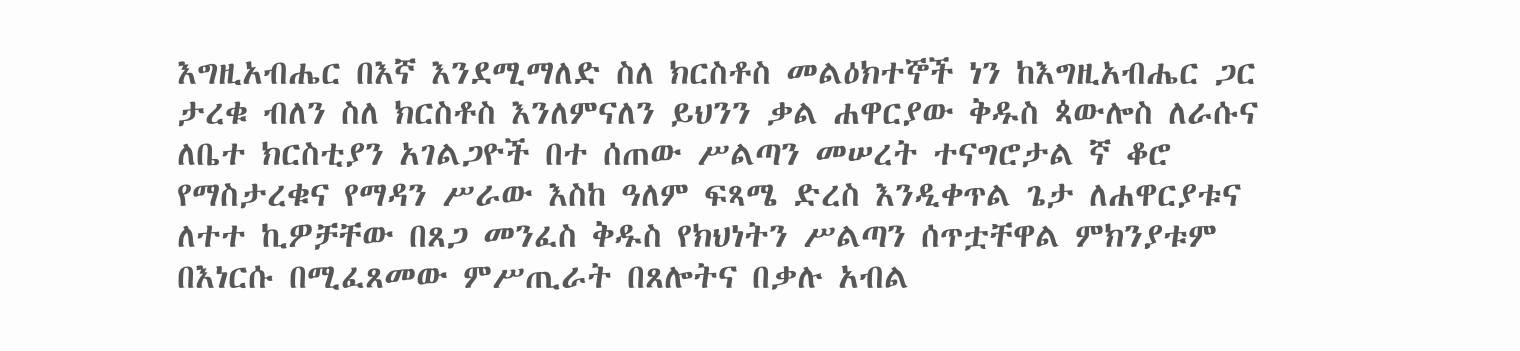እግዚአብሔር በእኛ እንደሚማለድ ስለ ክርስቶስ መልዕክተኞች ነን ከእግዚአብሔር ጋር ታረቁ ብለን ስለ ክርስቶስ እንለምናለን ይህንን ቃል ሐዋርያው ቅዱስ ጳውሎስ ለራሱና ለቤተ ክርስቲያን አገልጋዮች በተ ሰጠው ሥልጣን መሠረት ተናግሮታል ኛ ቆሮ የማስታረቁና የማዳን ሥራው እስከ ዓለም ፍጻሜ ድረስ እንዲቀጥል ጌታ ለሐዋርያቱና ለተተ ኪዎቻቸው በጸጋ መንፈስ ቅዱስ የክህነትን ሥልጣን ሰጥቷቸዋል ምክንያቱም በእነርሱ በሚፈጸመው ምሥጢራት በጸሎትና በቃሉ አብል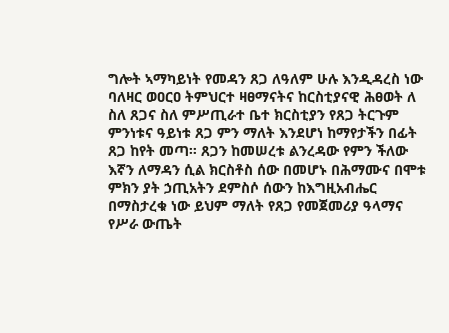ግሎት ኣማካይነት የመዳን ጸጋ ለዓለም ሁሉ እንዲዳረስ ነው ባለዛር ወዐርዐ ትምህርተ ዛፀማናትና ከርስቲያናዊ ሕፀወት ለ ስለ ጸጋና ስለ ምሥጢራተ ቤተ ክርስቲያን የጸጋ ትርጉም ምንነቱና ዓይነቱ ጸጋ ምን ማለት እንደሆነ ከማየታችን በፊት ጸጋ ከየት መጣ። ጸጋን ከመሠረቱ ልንረዳው የምን ችለው እኛን ለማዳን ሲል ክርስቶስ ሰው በመሆኑ በሕማሙና በሞቱ ምክን ያት ኃጢአትን ደምስሶ ሰውን ከእግዚአብሔር በማስታረቁ ነው ይህም ማለት የጸጋ የመጀመሪያ ዓላማና የሥራ ውጤት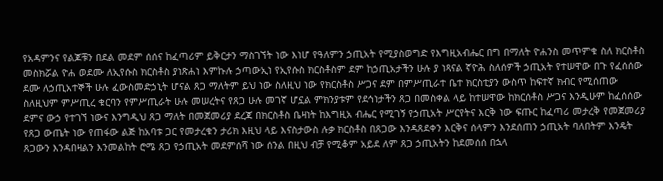የአዳምንና የልጆቹን በደል መደም ሰሰና ከፈጣሪም ይቅርታን ማስገኘት ነው እነሆ የዓለምን ኃጢአት የሚያስወግድ የእግዚአብሔር በግ በማለት ዮሐንስ መጥምቁ ስለ ክርስቶስ መስክሯል ዮሐ ወደሙ ለኢየሱስ ክርስቶስ ያነጽሐነ እምኩሉ ኃጣውኢነ የኢየሱስ ክርስቶስም ደም ከኃጢአታችን ሁሉ ያ ነጻናል ኛዮሕ ስለሰዎች ኃጢአት የተሠዋው በጉ የፈሰሰው ደሙ ለኃጢአተኞች ሁሉ ፈውስመድኃኒት ሆናል ጸጋ ማለትም ይህ ነው ስለዚህ ነው የክርስቶስ ሥጋና ደም በምሥጢራተ ቤተ ክርስቲያን ውስጥ ከፍተኛ ክብር የሚሰጠው ስለዚህም ምሥጢረ ቁርባን የምሥጢራት ሁሉ መሠረትና የጸጋ ሁሉ መገኛ ሆኗል ምክንያቱም የደኅነታችን ጸጋ በመስቀል ላይ ከተሠዋው ከክርሰቶስ ሥጋና እንዲሁም ከፈሰሰው ደምና ውኃ የተገኘ ነውና እንግዲህ ጸጋ ማለት በመጀመሪያ ደረጃ በክርስቶስ ቤዛነት ከእግዚአ ብሔር የሚገኝ የኃጢአት ሥርየትና እርቅ ነው ፍጡር ከፈጣሪ መታረቅ የመጀመሪያ የጸጋ ውጤት ነው የጠፋው ልጅ ከአባቱ ጋር የመታረቁን ታሪክ እዚህ ላይ እናስታውስ ሉቃ ክርስቶስ በጸጋው እንዳጸደቀን እርቅና ሰላምን እንደሰጠን ኃጢአት ባለበትም እንዴት ጸጋውን እንዳበዛልን እንመልከት ሮሜ ጸጋ የኃጢአት መደምሰሻ ነው ሰንል በዚህ ብቻ የሚቆም አይደ ለም ጸጋ ኃጢአትን ከደመሰሰ በኋላ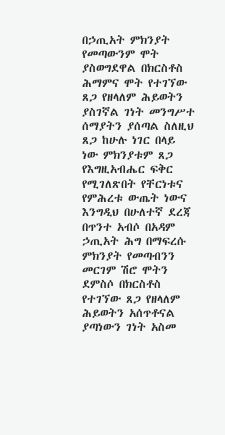በኃጢአት ምክንያት የመጣውንም ሞት ያስወግደዋል በክርስቶስ ሕማምና ሞት የተገኘው ጸጋ የዘላለም ሕይወትን ያስገኛል ገነት መንግሥተ ሰማያትን ያሰጣል ስለዚህ ጸጋ ከሁሉ ነገር በላይ ነው ምክንያቱም ጸጋ የእግዚአብሔር ፍቅር የሚገለጽበት የቸርነቱና የምሕረቱ ውጤት ነውና እንግዲህ በሁለተኛ ደረጃ በጥንተ አብሶ በአዳም ኃጢአት ሕግ በማፍረሱ ምክንያት የመጣብንን መርገም ሽሮ ሞትን ደምስሶ በክርስቶስ የተገኘው ጸጋ የዘላለም ሕይወትን አሰጥቶናል ያጣነውን ገነት አስመ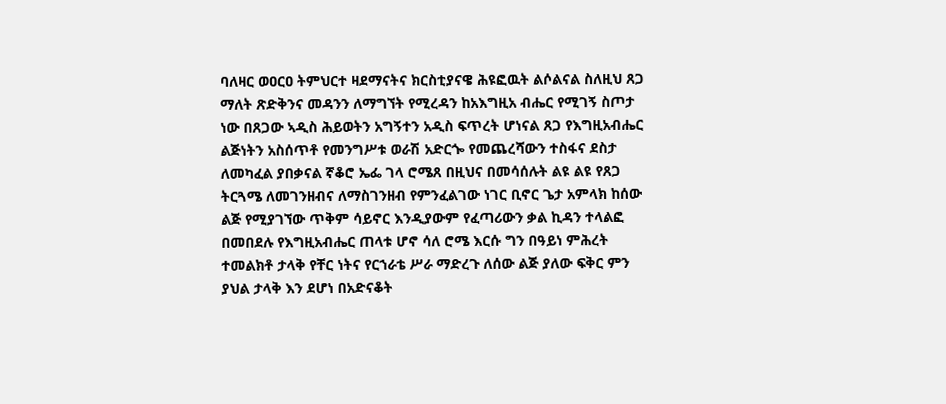ባለዛር ወዐርዐ ትምህርተ ዛደማናትና ክርስቲያናዌ ሕዩፎዉት ልሶልናል ስለዚህ ጸጋ ማለት ጽድቅንና መዳንን ለማግኘት የሚረዳን ከአእግዚአ ብሔር የሚገኝ ስጦታ ነው በጸጋው ኣዲስ ሕይወትን አግኝተን አዲስ ፍጥረት ሆነናል ጸጋ የእግዚአብሔር ልጅነትን አስሰጥቶ የመንግሥቱ ወራሽ አድርጐ የመጨረሻውን ተስፋና ደስታ ለመካፈል ያበቃናል ኛቆሮ ኤፌ ገላ ሮሜጸ በዚህና በመሳሰሉት ልዩ ልዩ የጸጋ ትርጓሜ ለመገንዘብና ለማስገንዘብ የምንፈልገው ነገር ቢኖር ጌታ አምላክ ከሰው ልጅ የሚያገኘው ጥቅም ሳይኖር እንዲያውም የፈጣሪውን ቃል ኪዳን ተላልፎ በመበደሉ የእግዚአብሔር ጠላቱ ሆኖ ሳለ ሮሜ እርሱ ግን በዓይነ ምሕረት ተመልክቶ ታላቅ የቸር ነትና የርኀራቴ ሥራ ማድረጉ ለሰው ልጅ ያለው ፍቅር ምን ያህል ታላቅ እን ደሆነ በአድናቆት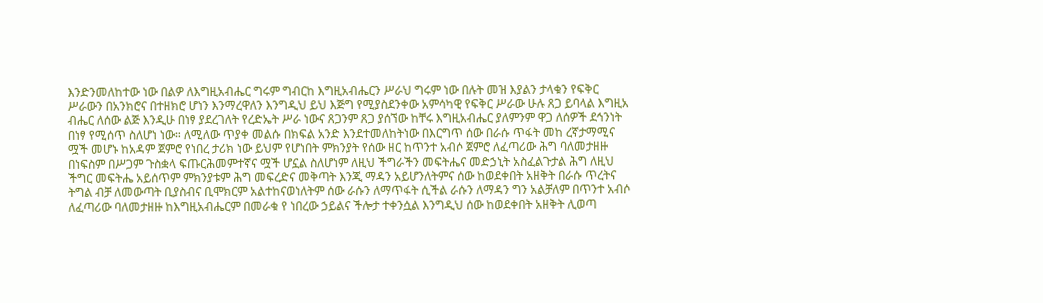እንድንመለከተው ነው በልዎ ለእግዚአብሔር ግሩም ግብርከ እግዚአብሔርን ሥራህ ግሩም ነው በሉት መዝ እያልን ታላቁን የፍቅር ሥራውን በአንክሮና በተዘክሮ ሆነን እንማረዋለን እንግዲህ ይህ እጅግ የሚያስደንቀው አምሳካዊ የፍቅር ሥራው ሁሉ ጸጋ ይባላል እግዚአ ብሔር ለሰው ልጅ እንዲሁ በነፃ ያደረገለት የረድኤት ሥራ ነውና ጸጋንም ጸጋ ያሰኘው ከቸሩ እግዚአብሔር ያለምንም ዋጋ ለሰዎች ደኅንነት በነፃ የሚሰጥ ስለሆነ ነው። ለሚለው ጥያቀ መልሱ በክፍል አንድ እንደተመለከትነው በእርግጥ ሰው በራሱ ጥፋት መከ ረኛታማሚና ሟች መሆኑ ከአዳም ጀምሮ የነበረ ታሪክ ነው ይህም የሆነበት ምክንያት የሰው ዘር ከጥንተ አብሶ ጀምሮ ለፈጣሪው ሕግ ባለመታዘዙ በነፍስም በሥጋም ጉስቋላ ፍጡርሕመምተኛና ሟች ሆኗል ስለሆነም ለዚህ ችግራችን መፍትሔና መድኃኒት አስፈልጉታል ሕግ ለዚህ ችግር መፍትሔ አይሰጥም ምክንያቱም ሕግ መፍረድና መቅጣት እንጂ ማዳን አይሆንለትምና ሰው ከወደቀበት አዘቅት በራሱ ጥረትና ትግል ብቻ ለመውጣት ቢያስብና ቢሞክርም አልተከናወነለትም ሰው ራሱን ለማጥፋት ሲችል ራሱን ለማዳን ግን አልቻለም በጥንተ አብሶ ለፈጣሪው ባለመታዘዙ ከእግዚአብሔርም በመራቁ የ ነበረው ኃይልና ችሎታ ተቀንሷል እንግዲህ ሰው ከወደቀበት አዘቅት ሊወጣ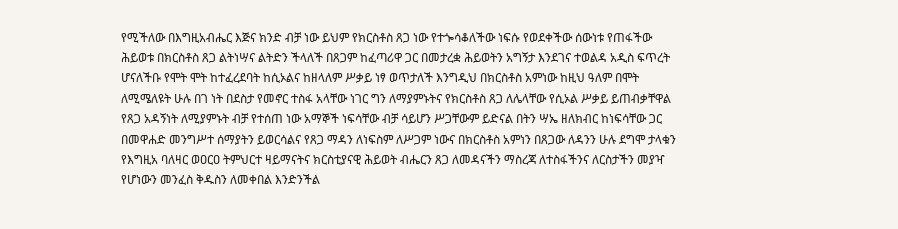የሚችለው በእግዚአብሔር እጅና ክንድ ብቻ ነው ይህም የክርስቶስ ጸጋ ነው የተጐሳቆለችው ነፍሱ የወደቀችው ሰውነቱ የጠፋችው ሕይወቱ በክርስቶስ ጸጋ ልትነሣና ልትድን ችላለች በጸጋም ከፈጣሪዋ ጋር በመታረቋ ሕይወትን አግኝታ እንደገና ተወልዳ አዲስ ፍጥረት ሆናለችቡ የሞት ሞት ከተፈረደባት ከሲኦልና ከዘላለም ሥቃይ ነፃ ወጥታለች እንግዲህ በክርስቶስ አምነው ከዚህ ዓለም በሞት ለሚሜለዩት ሁሉ በገ ነት በደስታ የመኖር ተስፋ አላቸው ነገር ግን ለማያምኑትና የክርስቶስ ጸጋ ለሌላቸው የሲኦል ሥቃይ ይጠብቃቸዋል የጸጋ አዳኝነት ለሚያምኑት ብቻ የተሰጠ ነው አማኞች ነፍሳቸው ብቻ ሳይሆን ሥጋቸውም ይድናል በትን ሣኤ ዘለክብር ከነፍሳቸው ጋር በመዋሐድ መንግሥተ ሰማያትን ይወርሳልና የጸጋ ማዳን ለነፍስም ለሥጋም ነውና በክርስቶስ አምነን በጸጋው ለዳንን ሁሉ ደግሞ ታላቁን የእግዚአ ባለዛር ወዐርዐ ትምህርተ ዛይማናትና ክርስቲያናዊ ሕይወት ብሔርን ጸጋ ለመዳናችን ማስረጃ ለተስፋችንና ለርስታችን መያዣ የሆነውን መንፈስ ቅዱስን ለመቀበል እንድንችል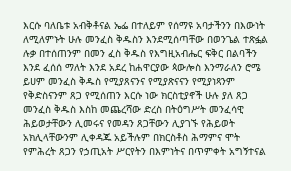እርሱ ባለቤቱ አብቅቶናል ኤፌ በተለይም የሰማዩ አባታችንን በእውነት ለሚለምኑት ሁሉ መንፈስ ቅዱስን እንደሚሰጣቸው በወንጌል ተጽፏል ሉቃ በተሰጠንም በመን ፈስ ቅዱስ የእግዚአብሔር ፍቅር በልባችን እንደ ፈሰሰ ማለት እንደ አደረ ከሐዋርያው ጳውሎስ እንማራለን ሮሜ ይሀም መንፈስ ቅዱስ የሚያጸናንና የሚያጽናናን የሚያነጻንም የቅድስናንም ጸጋ የሚሰጠን እርሱ ነው ክርስቲያኖች ሁሉ ያለ ጸጋ መንፈስ ቅዱስ እስከ መጨረሻው ድረስ በትዕግሥት መንፈሳዊ ሕይወታቸውን ሊመሩና የመዳን ጸጋቸውን ሊያገኙ የሕይወት አክሊላቸውንም ሊቀዳጁ አይችሉም በክርስቶስ ሕማምና ሞት የምሕረት ጸጋን የኃጢአት ሥርየትን በእምነትና በጥምቀት አግኝተናል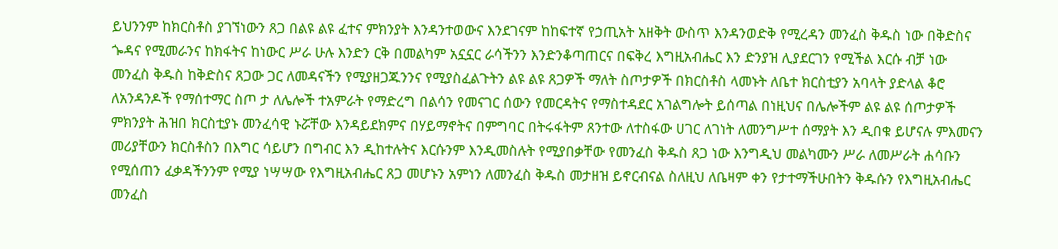ይህንንም ከክርስቶስ ያገኘነውን ጸጋ በልዩ ልዩ ፈተና ምክንያት እንዳንተወውና እንደገናም ከከፍተኛ የኃጢአት አዘቅት ውስጥ እንዳንወድቅ የሚረዳን መንፈስ ቅዱስ ነው በቅድስና ጐዳና የሚመራንና ከክፋትና ከነውር ሥራ ሁሉ እንድን ርቅ በመልካም አኗኗር ራሳችንን እንድንቆጣጠርና በፍቅረ እግዚአብሔር እን ድንያዝ ሊያደርገን የሚችል እርሱ ብቻ ነው መንፈስ ቅዱስ ከቅድስና ጸጋው ጋር ለመዳናችን የሚያዘጋጁንንና የሚያስፈልጉትን ልዩ ልዩ ጸጋዎች ማለት ስጦታዎች በክርስቶስ ላመኑት ለቤተ ክርስቲያን አባላት ያድላል ቆሮ ለአንዳንዶች የማሰተማር ስጦ ታ ለሌሎች ተአምራት የማድረግ በልሳን የመናገር ሰውን የመርዳትና የማስተዳደር አገልግሎት ይሰጣል በነዚህና በሌሎችም ልዩ ልዩ ሰጦታዎች ምክንያት ሕዝበ ክርስቲያኑ መንፈሳዊ ኑሯቸው እንዳይደክምና በሃይማኖትና በምግባር በትሩፋትም ጸንተው ለተስፋው ሀገር ለገነት ለመንግሥተ ሰማያት እን ዲበቁ ይሆናሉ ምእመናን መሪያቸውን ክርስቶስን በእግር ሳይሆን በግብር እን ዲከተሉትና እርሱንም እንዲመስሉት የሚያበቃቸው የመንፈስ ቅዱስ ጸጋ ነው እንግዲህ መልካሙን ሥራ ለመሥራት ሐሳቡን የሚሰጠን ፈቃዳችንንም የሚያ ነሣሣው የእግዚአብሔር ጸጋ መሆኑን አምነን ለመንፈስ ቅዱስ መታዘዝ ይኖርብናል ስለዚህ ለቤዛም ቀን የታተማችሁበትን ቅዱሱን የእግዚአብሔር መንፈስ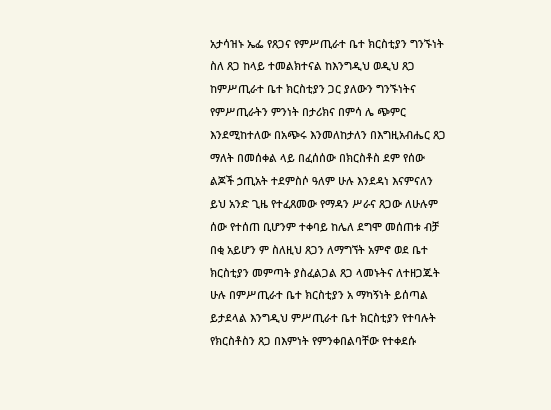አታሳዝኑ ኤፌ የጸጋና የምሥጢራተ ቤተ ክርስቲያን ግንኙነት ስለ ጸጋ ከላይ ተመልክተናል ከእንግዲህ ወዲህ ጸጋ ከምሥጢራተ ቤተ ክርስቲያን ጋር ያለውን ግንኙነትና የምሥጢራትን ምንነት በታሪክና በምሳ ሌ ጭምር እንደሚከተለው በአጭሩ እንመለከታለን በእግዚአብሔር ጸጋ ማለት በመሰቀል ላይ በፈሰሰው በክርስቶስ ደም የሰው ልጆች ኃጢአት ተደምስሶ ዓለም ሁሉ እንደዳነ እናምናለን ይህ አንድ ጊዜ የተፈጸመው የማዳን ሥራና ጸጋው ለሁሉም ሰው የተሰጠ ቢሆንም ተቀባይ ከሌለ ደግሞ መሰጠቱ ብቻ በቂ አይሆን ም ስለዚህ ጸጋን ለማግኘት አምኖ ወደ ቤተ ክርስቲያን መምጣት ያስፈልጋል ጸጋ ላመኑትና ለተዘጋጁት ሁሉ በምሥጢራተ ቤተ ክርስቲያን አ ማካኝነት ይሰጣል ይታደላል እንግዲህ ምሥጢራተ ቤተ ክርስቲያን የተባሉት የክርስቶስን ጸጋ በእምነት የምንቀበልባቸው የተቀደሱ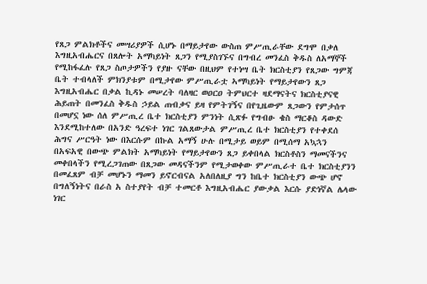የጸጋ ምልክቶችና መሣሪያዎች ሲሆኑ በማይታየው ውስጠ ምሥጢራቸው ደግሞ በቃለ እግዚአብሔርና በጸሎት አማካይነት ጸጋን የሚያስገኙና በግብረ መንፈስ ቅዱስ ለአማኞች የሚከፋፈሉ የጸጋ ስጦታዎችን የያዙ ናቸው በዚህም የተነሣ ቤት ክርስቲያን የጸጋው ግምጃ ቤት ተብላለች ምክንያቱም በሚታየው ምሥጢራቷ ኣማካይነት የማይታየውን ጸጋ እግዚአብሔር በቃል ኪዳኑ መሠረት ባለዛር ወዐርዐ ትምህርተ ዛደማናትና ክርስቲያናዊ ሕይጠት በመንፈስ ቅዱስ ኃይል ጠብቃና ይዛ የምትገኝና በየጊዜውም ጸጋውን የምታሰጥ በመሆኗ ነው ሰለ ምሥጢረ ቤተ ክርስቲያን ምንነት ሲጽፉ የግብፁ ቄስ ማርቆስ ዳውድ እንደሚከተለው በአንድ ዓረፍተ ነገር ገልጸውታል ምሥጢረ ቤተ ክርስቲያን የተቀደሰ ሕግና ሥርዓት ነው በእርሱም በኩል አማኝ ሁሉ በሚታይ ወይም በሚሰማ አኳኋን በአፍአዊ በውጭ ምልክት አማካይነት የማይታየውን ጸጋ ይቀበላል ክርስቶስን ማመናችንና መቀበላችን የሚረጋገጠው በጸጋው መዳናችንም የሚታወቀው ምሥጢራተ ቤተ ክርስቲያንን በመፈጸም ብቻ መሆኑን ማመን ይኖርብናል አለበለዚያ ግን ከቤተ ክርስቲያን ውጭ ሆኖ በግለኝነትና በራስ አ ስተያየት ብቻ ተመርቶ እግዚአብሔር ያውቃል እርሱ ያድነኛል ሌላው ነገር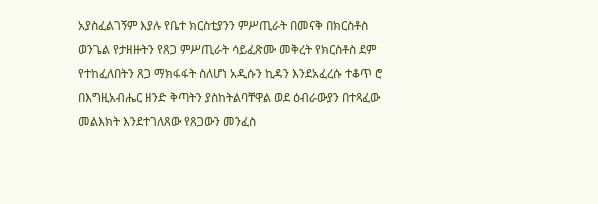አያስፈልገኝም እያሉ የቤተ ክርስቲያንን ምሥጢራት በመናቅ በክርስቶስ ወንጌል የታዘዙትን የጸጋ ምሥጢራት ሳይፈጽሙ መቅረት የክርስቶስ ደም የተከፈለበትን ጸጋ ማክፋፋት ስለሆነ አዲሱን ኪዳን እንደአፈረሱ ተቆጥ ሮ በእግዚአብሔር ዘንድ ቅጣትን ያስከትልባቸዋል ወደ ዕብራውያን በተጻፈው መልእክት እንደተገለጸው የጸጋውን መንፈስ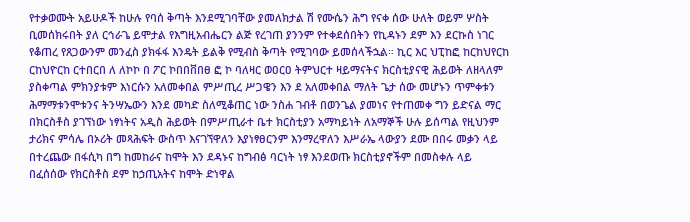የተቃወሙት አይሁዶች ከሁሉ የባሰ ቅጣት እንደሚገባቸው ያመለክታል ሽ የሙሴን ሕግ የናቀ ሰው ሁለት ወይም ሦስት ቢመሰክሩበት ያለ ርኅራጌ ይሞታል የእግዚአብሔርን ልጅ የረገጠ ያንንም የተቀደሰበትን የኪዳኑን ደም እን ደርኩስ ነገር የቆጠረ የጸጋውንም መንፈስ ያክፋፋ እንዴት ይልቅ የሚብስ ቅጣት የሚገባው ይመሰላችኋል። ኪር እር ህፒከፎ ከርከህየርከ ርከህዮርከ ርተበርበ ለ ለኮኮ በ ፖር ኮበበቨበፀ ፎ ኮ ባለዛር ወዐርዐ ትምህርተ ዛይማናትና ክርስቲያናዊ ሕይወት ለዘላለም ያስቀጣል ምክንያቱም እነርሱን አለመቀበል ምሥጢረ ሥጋዌን እን ደ አለመቀበል ማለት ጌታ ሰው መሆኑን ጥምቀቱን ሕማማቱንሞቱንና ትንሣኤውን እንደ መካድ ስለሚቆጠር ነው ንስሐ ገብቶ በወንጌል ያመነና የተጠመቀ ግን ይድናል ማር በክርስቶስ ያገኘነው ነፃነትና አዲስ ሕይወት በምሥጢራተ ቤተ ክርስቲያን አማካይነት ለአማኞች ሁሉ ይሰጣል የዚህንም ታሪክና ምሳሌ በኦሪት መጻሕፍት ውስጥ እናገኘዋለን እያነፃፀርንም እንማረዋለን እሥራኤ ላውያን ደሙ በበሩ መቃን ላይ በተረጨው በፋሲካ በግ ከመከራና ከሞት እን ደዳኑና ከግብፅ ባርነት ነፃ እንደወጡ ክርስቲያኖችም በመስቀሉ ላይ በፈሰሰው የክርስቶስ ደም ከኃጢአትና ከሞት ድነዋል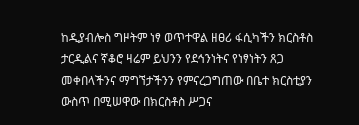ከዲያብሎስ ግዞትም ነፃ ወጥተዋል ዘፀሪ ፋሲካችን ክርስቶስ ታርዲልና ኛቆሮ ዛሬም ይህንን የደኅንነትና የነፃነትን ጸጋ መቀበላችንና ማግኘታችንን የምናረጋግጠው በቤተ ክርስቲያን ውስጥ በሚሠዋው በክርስቶስ ሥጋና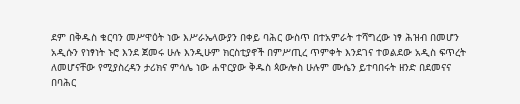ደም በቅዱስ ቁርባን መሥዋዕት ነው እሥራኤላውያን በቀይ ባሕር ውስጥ በተአምራት ተሻግረው ነፃ ሕዝብ በመሆን አዲሱን የነፃነት ኑሮ እንደ ጀመሩ ሁሉ እንዲሁም ክርስቲያኖች በምሥጢረ ጥምቀት እንደገና ተወልደው አዲስ ፍጥረት ለመሆናቸው የሚያስረዳን ታሪክና ምሳሌ ነው ሐዋርያው ቅዱስ ጳውሎስ ሁሉም ሙሴን ይተባበሩት ዘንድ በደመናና በባሕር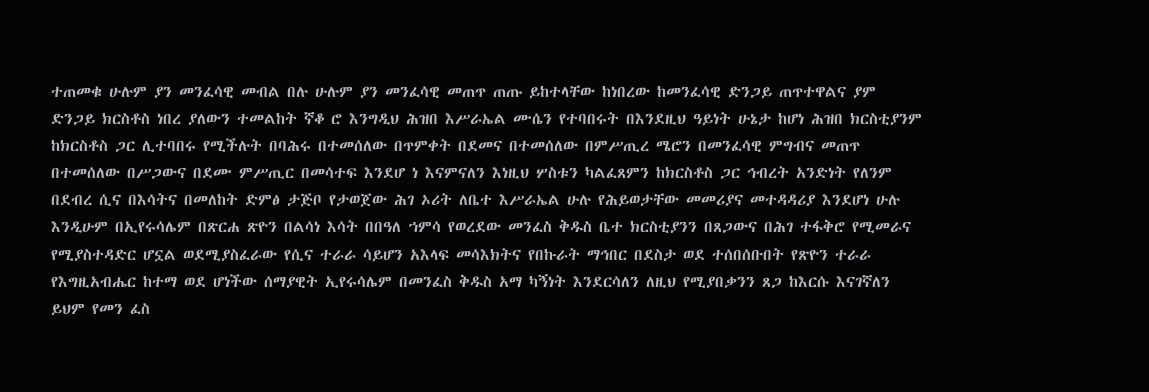ተጠመቁ ሁሉም ያን መንፈሳዊ መብል በሉ ሁሉም ያን መንፈሳዊ መጠጥ ጠጡ ይከተላቸው ከነበረው ከመንፈሳዊ ድንጋይ ጠጥተዋልና ያም ድንጋይ ክርስቶስ ነበረ ያለውን ተመልከት ኛቆ ሮ እንግዲህ ሕዝበ እሥራኤል ሙሴን የተባበሩት በእንደዚህ ዓይነት ሁኔታ ከሆነ ሕዝበ ክርስቲያንም ከክርስቶስ ጋር ሊተባበሩ የሚችሉት በባሕሩ በተመሰለው በጥምቀት በደመና በተመሰለው በምሥጢረ ሜሮን በመንፈሳዊ ምግብና መጠጥ በተመሰለው በሥጋውና በደሙ ምሥጢር በመሳተፍ እንደሆ ነ እናምናለን እነዚህ ሦስቱን ካልፈጸምን ከክርስቶስ ጋር ኅብረት አንድነት የለንም በደብረ ሲና በእሳትና በመለከት ድምፅ ታጅቦ የታወጀው ሕገ ኦሪት ለቤተ እሥራኤል ሁሉ የሕይወታቸው መመሪያና መተዳዳሪያ እንደሆነ ሁሉ እንዲሁም በኢየሩሳሌም በጽርሐ ጽዮን በልሳነ እሳት በበዓለ ኀምሳ የወረደው መንፈስ ቅዱስ ቤተ ክርስቲያንን በጸጋውና በሕገ ተፋቅሮ የሚመራና የሚያስተዳድር ሆኗል ወደሚያስፈራው የሲና ተራራ ሳይሆን አእላፍ መሳእክትና የበኩራት ማኅበር በደስታ ወደ ተሰበሰቡበት የጽዮን ተራራ የእግዚአብሔር ከተማ ወደ ሆነችው ሰማያዊት ኢየሩሳሌም በመንፈስ ቅዱስ አማ ካኝነት እንደርሳለን ለዚህ የሚያበቃንን ጸጋ ከእርሱ እናገኛለን ይህም የመን ፈስ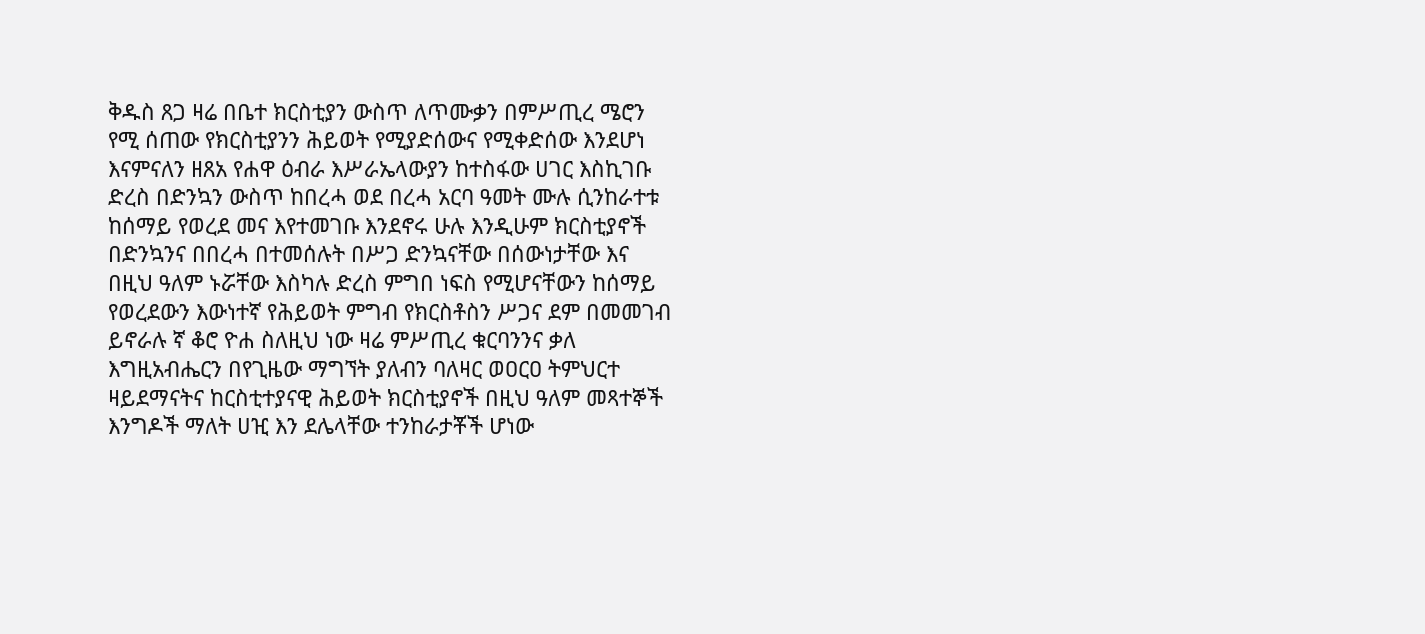ቅዱስ ጸጋ ዛሬ በቤተ ክርስቲያን ውስጥ ለጥሙቃን በምሥጢረ ሜሮን የሚ ሰጠው የክርስቲያንን ሕይወት የሚያድሰውና የሚቀድሰው እንደሆነ እናምናለን ዘጸአ የሐዋ ዕብራ እሥራኤላውያን ከተስፋው ሀገር እስኪገቡ ድረስ በድንኳን ውስጥ ከበረሓ ወደ በረሓ አርባ ዓመት ሙሉ ሲንከራተቱ ከሰማይ የወረደ መና እየተመገቡ እንደኖሩ ሁሉ እንዲሁም ክርስቲያኖች በድንኳንና በበረሓ በተመሰሉት በሥጋ ድንኳናቸው በሰውነታቸው እና በዚህ ዓለም ኑሯቸው እስካሉ ድረስ ምግበ ነፍስ የሚሆናቸውን ከሰማይ የወረደውን እውነተኛ የሕይወት ምግብ የክርስቶስን ሥጋና ደም በመመገብ ይኖራሉ ኛ ቆሮ ዮሐ ስለዚህ ነው ዛሬ ምሥጢረ ቁርባንንና ቃለ እግዚአብሔርን በየጊዜው ማግኘት ያለብን ባለዛር ወዐርዐ ትምህርተ ዛይደማናትና ከርስቲተያናዊ ሕይወት ክርስቲያኖች በዚህ ዓለም መጻተኞች እንግዶች ማለት ሀዢ እን ደሌላቸው ተንከራታቾች ሆነው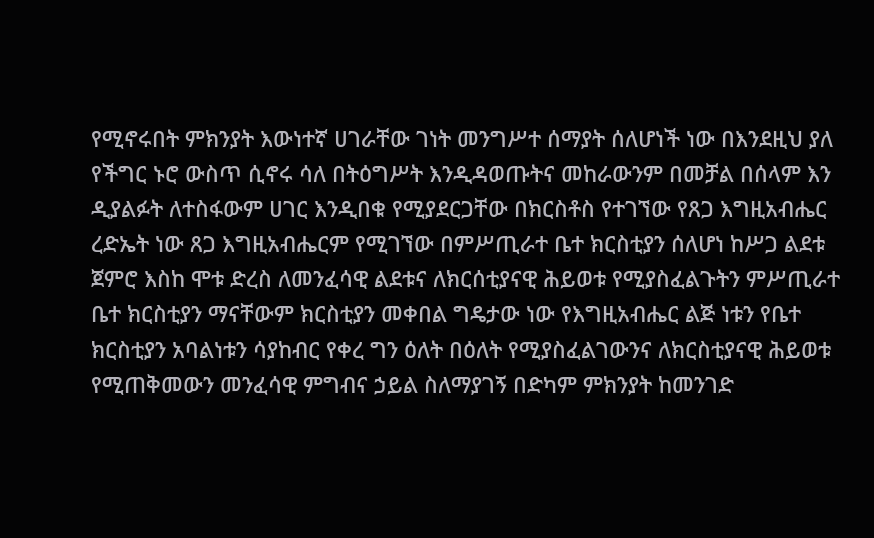የሚኖሩበት ምክንያት እውነተኛ ሀገራቸው ገነት መንግሥተ ሰማያት ሰለሆነች ነው በእንደዚህ ያለ የችግር ኑሮ ውስጥ ሲኖሩ ሳለ በትዕግሥት እንዲዳወጡትና መከራውንም በመቻል በሰላም እን ዲያልፉት ለተስፋውም ሀገር እንዲበቁ የሚያደርጋቸው በክርስቶስ የተገኘው የጸጋ እግዚአብሔር ረድኤት ነው ጸጋ እግዚአብሔርም የሚገኘው በምሥጢራተ ቤተ ክርስቲያን ሰለሆነ ከሥጋ ልደቱ ጀምሮ እስከ ሞቱ ድረስ ለመንፈሳዊ ልደቱና ለክርሰቲያናዊ ሕይወቱ የሚያስፈልጉትን ምሥጢራተ ቤተ ክርስቲያን ማናቸውም ክርስቲያን መቀበል ግዴታው ነው የእግዚአብሔር ልጅ ነቱን የቤተ ክርስቲያን አባልነቱን ሳያከብር የቀረ ግን ዕለት በዕለት የሚያስፈልገውንና ለክርስቲያናዊ ሕይወቱ የሚጠቅመውን መንፈሳዊ ምግብና ኃይል ስለማያገኝ በድካም ምክንያት ከመንገድ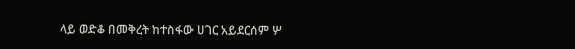ላይ ወድቆ በመቅረት ከተስፋው ሀገር አይደርሰም ሦ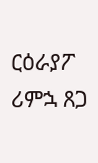ርዕራያፖ ሪምኋ ጸጋ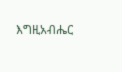እግዚአብሔር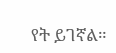የት ይገኛል።